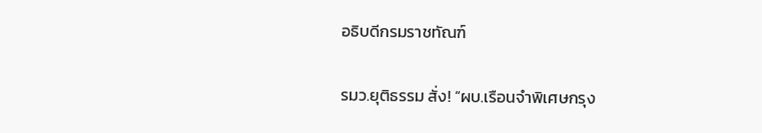อธิบดีกรมราชทัณฑ์

รมว.ยุติธรรม สั่ง! “ผบ.เรือนจำพิเศษกรุง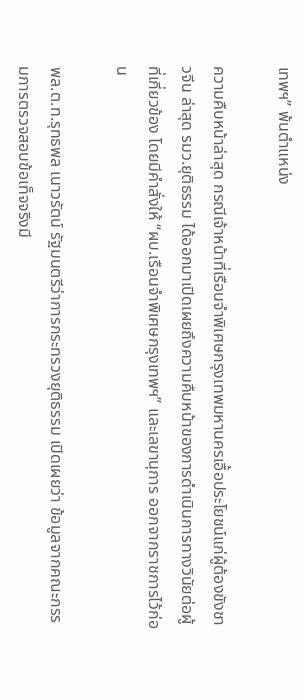เทพฯ” พ้นตำแหน่ง

ความคืบหน้าล่าสุด กรณีเจ้าหน้าที่เรือนจำพิเศษกรุงเทพมหานครเอื้อประโยชน์แก่ผู้ต้องขังชาวจีน ล่าสุด รมว.ยุติธรรม ได้ออกมาเปิดเผยถึงความคืบหน้าของการดำเนินการทางวินัยต่อผู้ที่เกี่ยวข้อง โดยมีคำสั่งให้ “ผบ.เรือนจำพิเศษกรุงเทพฯ” และเลขานุการ ออกจากราชการไว้ก่อน

พล.ต.ท.รุทธพล เนาวรัตน์ รัฐมนตรีว่าการกระทรวงยุติธรรม เปิดเผยว่า ข้อมูลจากคณะกรรมการตรวจสอบข้อเท็จจริงมี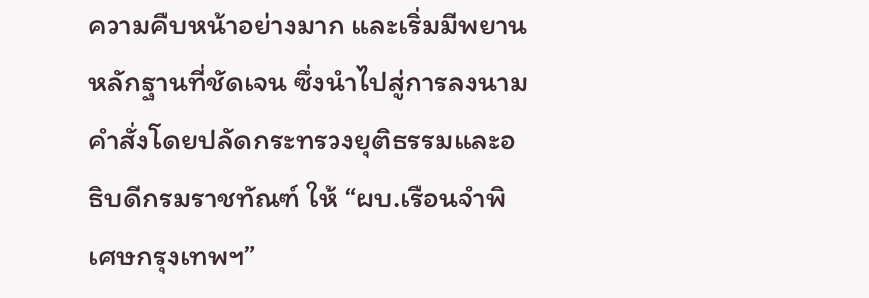ความคืบหน้าอย่างมาก และเริ่มมีพยานหลักฐานที่ชัดเจน ซึ่งนำไปสู่การลงนามคำสั่งโดยปลัดกระทรวงยุติธรรมและอธิบดีกรมราชทัณฑ์ ให้ “ผบ.เรือนจำพิเศษกรุงเทพฯ”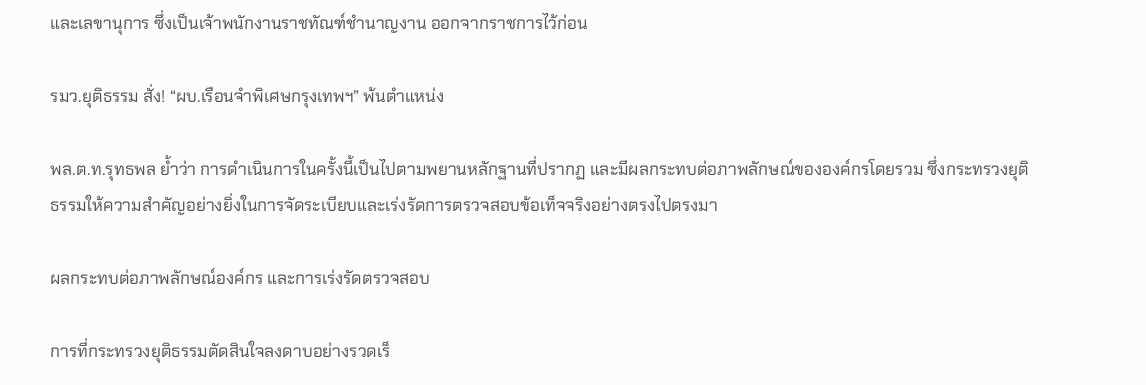และเลขานุการ ซึ่งเป็นเจ้าพนักงานราชทัณฑ์ชำนาญงาน ออกจากราชการไว้ก่อน

รมว.ยุติธรรม สั่ง! “ผบ.เรือนจำพิเศษกรุงเทพฯ” พ้นตำแหน่ง

พล.ต.ท.รุทธพล ย้ำว่า การดำเนินการในครั้งนี้เป็นไปตามพยานหลักฐานที่ปรากฏ และมีผลกระทบต่อภาพลักษณ์ขององค์กรโดยรวม ซึ่งกระทรวงยุติธรรมให้ความสำคัญอย่างยิ่งในการจัดระเบียบและเร่งรัดการตรวจสอบข้อเท็จจริงอย่างตรงไปตรงมา

ผลกระทบต่อภาพลักษณ์องค์กร และการเร่งรัดตรวจสอบ

การที่กระทรวงยุติธรรมตัดสินใจลงดาบอย่างรวดเร็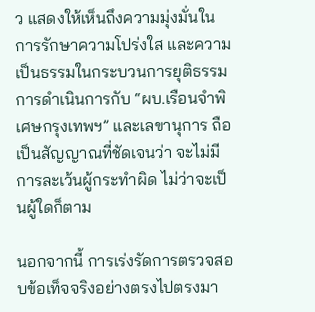ว แสดงให้เห็นถึงความมุ่งมั่นในการรักษาความโปร่งใส และความเป็นธรรมในกระบวนการยุติธรรม การดำเนินการกับ “ผบ.เรือนจำพิเศษกรุงเทพฯ” และเลขานุการ ถือเป็นสัญญาณที่ชัดเจนว่า จะไม่มีการละเว้นผู้กระทำผิด ไม่ว่าจะเป็นผู้ใดก็ตาม

นอกจากนี้ การเร่งรัดการตรวจสอบข้อเท็จจริงอย่างตรงไปตรงมา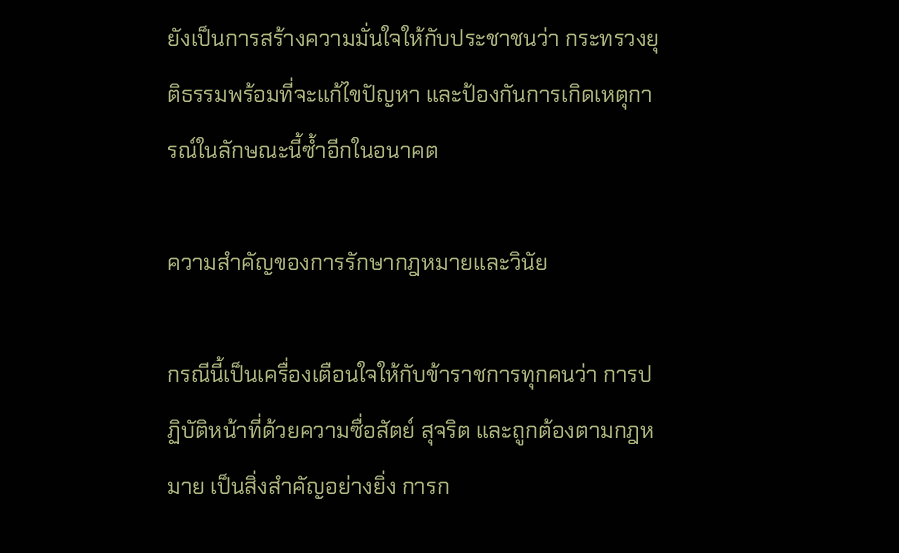ยังเป็นการสร้างความมั่นใจให้กับประชาชนว่า กระทรวงยุติธรรมพร้อมที่จะแก้ไขปัญหา และป้องกันการเกิดเหตุการณ์ในลักษณะนี้ซ้ำอีกในอนาคต

ความสำคัญของการรักษากฎหมายและวินัย

กรณีนี้เป็นเครื่องเตือนใจให้กับข้าราชการทุกคนว่า การปฏิบัติหน้าที่ด้วยความซื่อสัตย์ สุจริต และถูกต้องตามกฎหมาย เป็นสิ่งสำคัญอย่างยิ่ง การก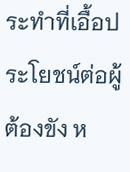ระทำที่เอื้อประโยชน์ต่อผู้ต้องขัง ห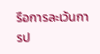รือการละเว้นการป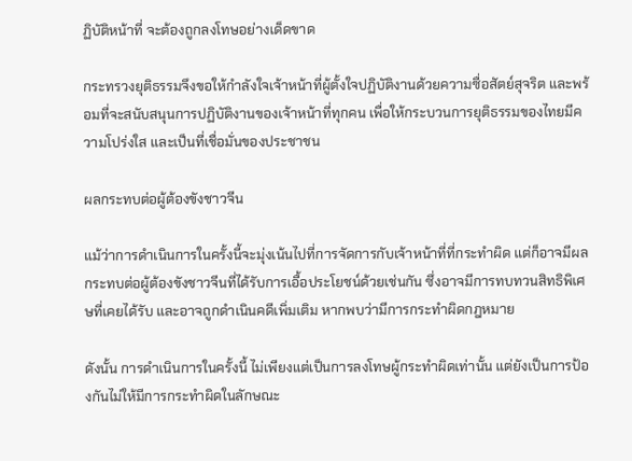ฏิบัติหน้าที่ จะต้องถูกลงโทษอย่างเด็ดขาด

กระทรวงยุติธรรมจึงขอให้กำลังใจเจ้าหน้าที่ผู้ตั้งใจปฏิบัติงานด้วยความซื่อสัตย์สุจริต และพร้อมที่จะสนับสนุนการปฏิบัติงานของเจ้าหน้าที่ทุกคน เพื่อให้กระบวนการยุติธรรมของไทยมีความโปร่งใส และเป็นที่เชื่อมั่นของประชาชน

ผลกระทบต่อผู้ต้องขังชาวจีน

แม้ว่าการดำเนินการในครั้งนี้จะมุ่งเน้นไปที่การจัดการกับเจ้าหน้าที่ที่กระทำผิด แต่ก็อาจมีผลกระทบต่อผู้ต้องขังชาวจีนที่ได้รับการเอื้อประโยชน์ด้วยเช่นกัน ซึ่งอาจมีการทบทวนสิทธิพิเศษที่เคยได้รับ และอาจถูกดำเนินคดีเพิ่มเติม หากพบว่ามีการกระทำผิดกฎหมาย

ดังนั้น การดำเนินการในครั้งนี้ ไม่เพียงแต่เป็นการลงโทษผู้กระทำผิดเท่านั้น แต่ยังเป็นการป้องกันไม่ให้มีการกระทำผิดในลักษณะ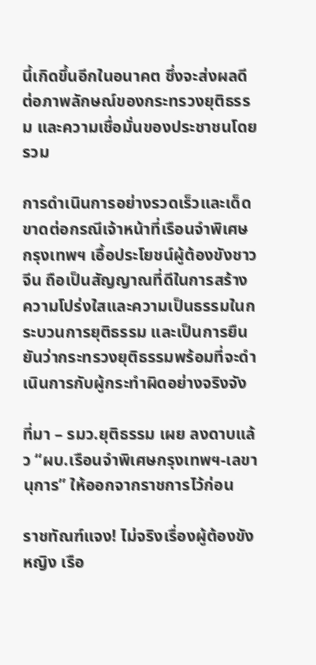นี้เกิดขึ้นอีกในอนาคต ซึ่งจะส่งผลดีต่อภาพลักษณ์ของกระทรวงยุติธรรม และความเชื่อมั่นของประชาชนโดยรวม

การดำเนินการอย่างรวดเร็วและเด็ดขาดต่อกรณีเจ้าหน้าที่เรือนจำพิเศษกรุงเทพฯ เอื้อประโยชน์ผู้ต้องขังชาวจีน ถือเป็นสัญญาณที่ดีในการสร้างความโปร่งใสและความเป็นธรรมในกระบวนการยุติธรรม และเป็นการยืนยันว่ากระทรวงยุติธรรมพร้อมที่จะดำเนินการกับผู้กระทำผิดอย่างจริงจัง

ที่มา – รมว.ยุติธรรม เผย ลงดาบแล้ว “ผบ.เรือนจำพิเศษกรุงเทพฯ-เลขานุการ” ให้ออกจากราชการไว้ก่อน

ราชทัณฑ์แจง! ไม่จริงเรื่องผู้ต้องขังหญิง เรือ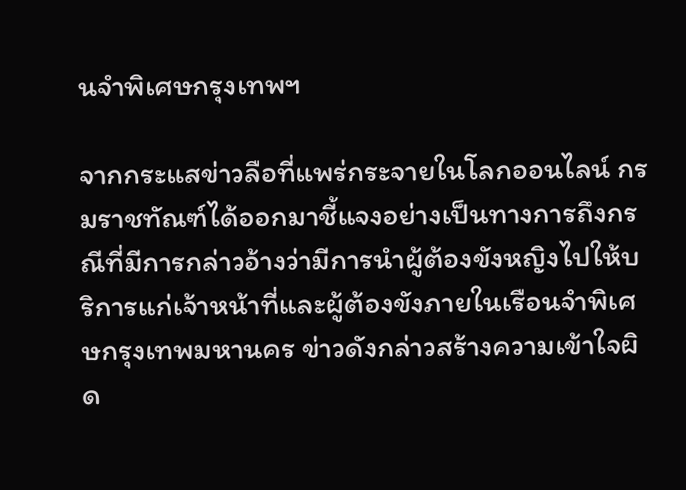นจำพิเศษกรุงเทพฯ

จากกระแสข่าวลือที่แพร่กระจายในโลกออนไลน์ กรมราชทัณฑ์ได้ออกมาชี้แจงอย่างเป็นทางการถึงกรณีที่มีการกล่าวอ้างว่ามีการนำผู้ต้องขังหญิงไปให้บริการแก่เจ้าหน้าที่และผู้ต้องขังภายในเรือนจำพิเศษกรุงเทพมหานคร ข่าวดังกล่าวสร้างความเข้าใจผิด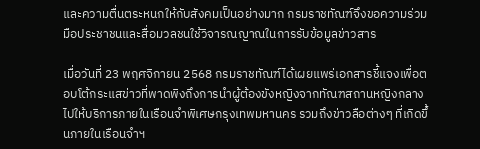และความตื่นตระหนกให้กับสังคมเป็นอย่างมาก กรมราชทัณฑ์จึงขอความร่วมมือประชาชนและสื่อมวลชนใช้วิจารณญาณในการรับข้อมูลข่าวสาร

เมื่อวันที่ 23 พฤศจิกายน 2568 กรมราชทัณฑ์ได้เผยแพร่เอกสารชี้แจงเพื่อตอบโต้กระแสข่าวที่พาดพิงถึงการนำผู้ต้องขังหญิงจากทัณฑสถานหญิงกลางไปให้บริการภายในเรือนจำพิเศษกรุงเทพมหานคร รวมถึงข่าวลือต่างๆ ที่เกิดขึ้นภายในเรือนจำฯ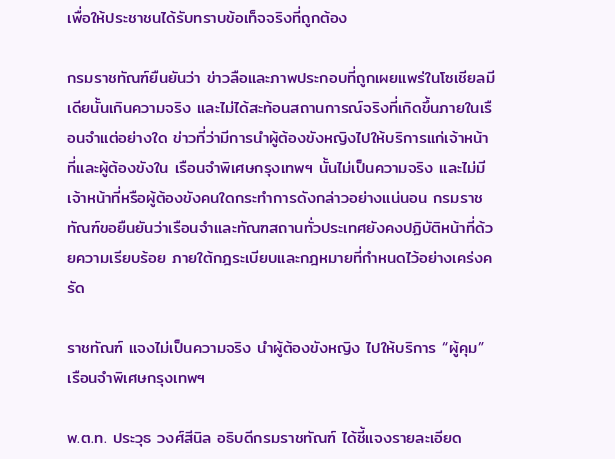เพื่อให้ประชาชนได้รับทราบข้อเท็จจริงที่ถูกต้อง

กรมราชทัณฑ์ยืนยันว่า ข่าวลือและภาพประกอบที่ถูกเผยแพร่ในโซเชียลมีเดียนั้นเกินความจริง และไม่ได้สะท้อนสถานการณ์จริงที่เกิดขึ้นภายในเรือนจำแต่อย่างใด ข่าวที่ว่ามีการนำผู้ต้องขังหญิงไปให้บริการแก่เจ้าหน้าที่และผู้ต้องขังใน เรือนจำพิเศษกรุงเทพฯ นั้นไม่เป็นความจริง และไม่มีเจ้าหน้าที่หรือผู้ต้องขังคนใดกระทำการดังกล่าวอย่างแน่นอน กรมราชทัณฑ์ขอยืนยันว่าเรือนจำและทัณฑสถานทั่วประเทศยังคงปฏิบัติหน้าที่ด้วยความเรียบร้อย ภายใต้กฎระเบียบและกฎหมายที่กำหนดไว้อย่างเคร่งครัด

ราชทัณฑ์ แจงไม่เป็นความจริง นำผู้ต้องขังหญิง ไปให้บริการ “ผู้คุม” เรือนจำพิเศษกรุงเทพฯ

พ.ต.ท. ประวุธ วงศ์สีนิล อธิบดีกรมราชทัณฑ์ ได้ชี้แจงรายละเอียด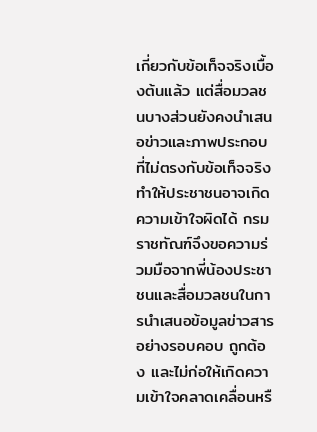เกี่ยวกับข้อเท็จจริงเบื้องต้นแล้ว แต่สื่อมวลชนบางส่วนยังคงนำเสนอข่าวและภาพประกอบที่ไม่ตรงกับข้อเท็จจริง ทำให้ประชาชนอาจเกิดความเข้าใจผิดได้ กรมราชทัณฑ์จึงขอความร่วมมือจากพี่น้องประชาชนและสื่อมวลชนในการนำเสนอข้อมูลข่าวสารอย่างรอบคอบ ถูกต้อง และไม่ก่อให้เกิดความเข้าใจคลาดเคลื่อนหรื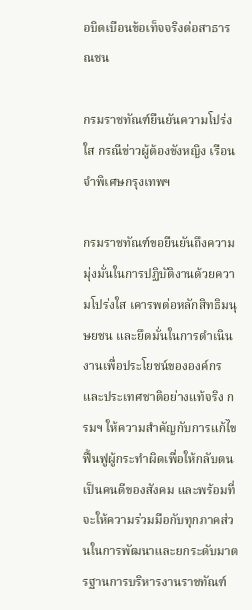อบิดเบือนข้อเท็จจริงต่อสาธารณชน

กรมราชทัณฑ์ยืนยันความโปร่งใส กรณีข่าวผู้ต้องขังหญิง เรือนจำพิเศษกรุงเทพฯ

กรมราชทัณฑ์ขอยืนยันถึงความมุ่งมั่นในการปฏิบัติงานด้วยความโปร่งใส เคารพต่อหลักสิทธิมนุษยชน และยึดมั่นในการดำเนินงานเพื่อประโยชน์ขององค์กรและประเทศชาติอย่างแท้จริง กรมฯ ให้ความสำคัญกับการแก้ไขฟื้นฟูผู้กระทำผิดเพื่อให้กลับตนเป็นคนดีของสังคม และพร้อมที่จะให้ความร่วมมือกับทุกภาคส่วนในการพัฒนาและยกระดับมาตรฐานการบริหารงานราชทัณฑ์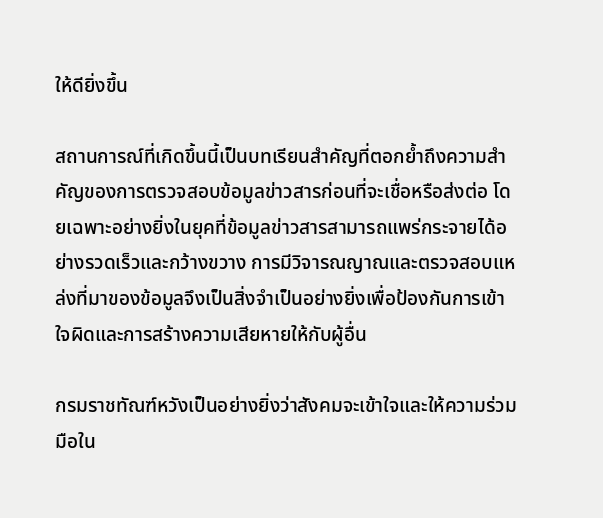ให้ดียิ่งขึ้น

สถานการณ์ที่เกิดขึ้นนี้เป็นบทเรียนสำคัญที่ตอกย้ำถึงความสำคัญของการตรวจสอบข้อมูลข่าวสารก่อนที่จะเชื่อหรือส่งต่อ โดยเฉพาะอย่างยิ่งในยุคที่ข้อมูลข่าวสารสามารถแพร่กระจายได้อย่างรวดเร็วและกว้างขวาง การมีวิจารณญาณและตรวจสอบแหล่งที่มาของข้อมูลจึงเป็นสิ่งจำเป็นอย่างยิ่งเพื่อป้องกันการเข้าใจผิดและการสร้างความเสียหายให้กับผู้อื่น

กรมราชทัณฑ์หวังเป็นอย่างยิ่งว่าสังคมจะเข้าใจและให้ความร่วมมือใน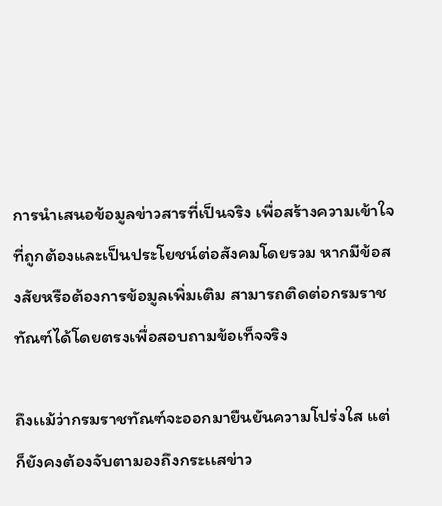การนำเสนอข้อมูลข่าวสารที่เป็นจริง เพื่อสร้างความเข้าใจที่ถูกต้องและเป็นประโยชน์ต่อสังคมโดยรวม หากมีข้อสงสัยหรือต้องการข้อมูลเพิ่มเติม สามารถติดต่อกรมราชทัณฑ์ได้โดยตรงเพื่อสอบถามข้อเท็จจริง

ถึงเเม้ว่ากรมราชทัณฑ์จะออกมายืนยันความโปร่งใส เเต่ก็ยังคงต้องจับตามองถึงกระเเสข่าว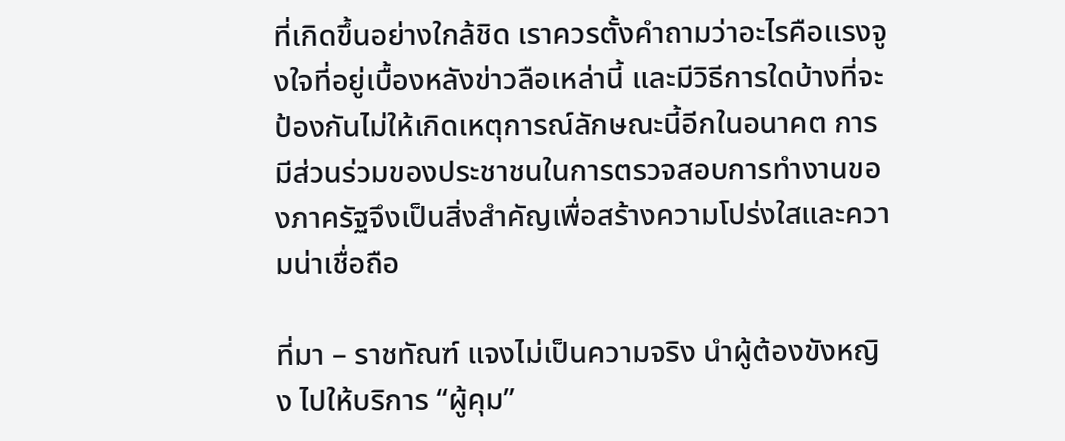ที่เกิดขึ้นอย่างใกล้ชิด เราควรตั้งคำถามว่าอะไรคือเเรงจูงใจที่อยู่เบื้องหลังข่าวลือเหล่านี้ และมีวิธีการใดบ้างที่จะป้องกันไม่ให้เกิดเหตุการณ์ลักษณะนี้อีกในอนาคต การมีส่วนร่วมของประชาชนในการตรวจสอบการทำงานของภาครัฐจึงเป็นสิ่งสำคัญเพื่อสร้างความโปร่งใสและความน่าเชื่อถือ

ที่มา – ราชทัณฑ์ แจงไม่เป็นความจริง นำผู้ต้องขังหญิง ไปให้บริการ “ผู้คุม”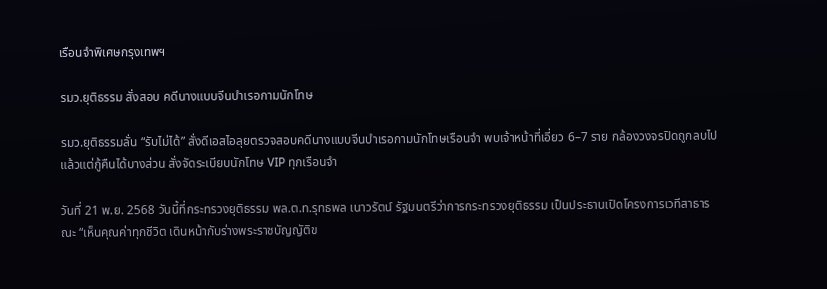เรือนจำพิเศษกรุงเทพฯ

รมว.ยุติธรรม สั่งสอบ คดีนางแบบจีนบำเรอกามนักโทษ

รมว.ยุติธรรมลั่น “รับไม่ได้” สั่งดีเอสไอลุยตรวจสอบคดีนางแบบจีนบำเรอกามนักโทษเรือนจำ พบเจ้าหน้าที่เอี่ยว 6–7 ราย กล้องวงจรปิดถูกลบไปแล้วแต่กู้คืนได้บางส่วน สั่งจัดระเบียบนักโทษ VIP ทุกเรือนจำ

วันที่ 21 พ.ย. 2568 วันนี้ที่กระทรวงยุติธรรม พล.ต.ท.รุทธพล เนาวรัตน์ รัฐมนตรีว่าการกระทรวงยุติธรรม เป็นประธานเปิดโครงการเวทีสาธารณะ “เห็นคุณค่าทุกชีวิต เดินหน้ากับร่างพระราชบัญญัติข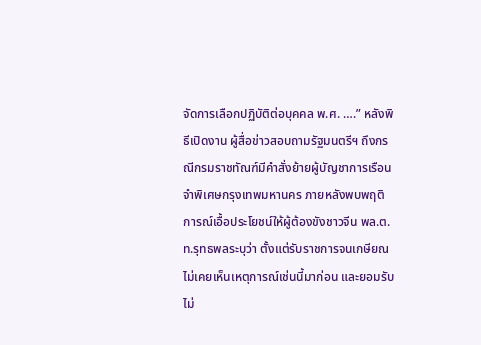จัดการเลือกปฏิบัติต่อบุคคล พ.ศ. ….” หลังพิธีเปิดงาน ผู้สื่อข่าวสอบถามรัฐมนตรีฯ ถึงกรณีกรมราชทัณฑ์มีคำสั่งย้ายผู้บัญชาการเรือนจำพิเศษกรุงเทพมหานคร ภายหลังพบพฤติการณ์เอื้อประโยชน์ให้ผู้ต้องขังชาวจีน พล.ต.ท.รุทธพลระบุว่า ตั้งแต่รับราชการจนเกษียณไม่เคยเห็นเหตุการณ์เช่นนี้มาก่อน และยอมรับไม่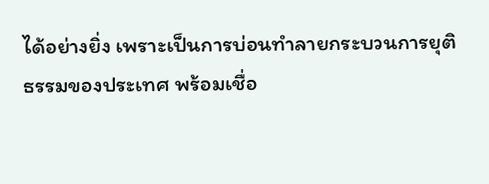ได้อย่างยิ่ง เพราะเป็นการบ่อนทำลายกระบวนการยุติธรรมของประเทศ พร้อมเชื่อ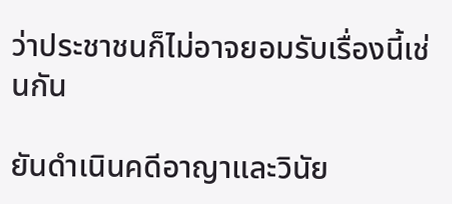ว่าประชาชนก็ไม่อาจยอมรับเรื่องนี้เช่นกัน

ยันดำเนินคดีอาญาและวินัย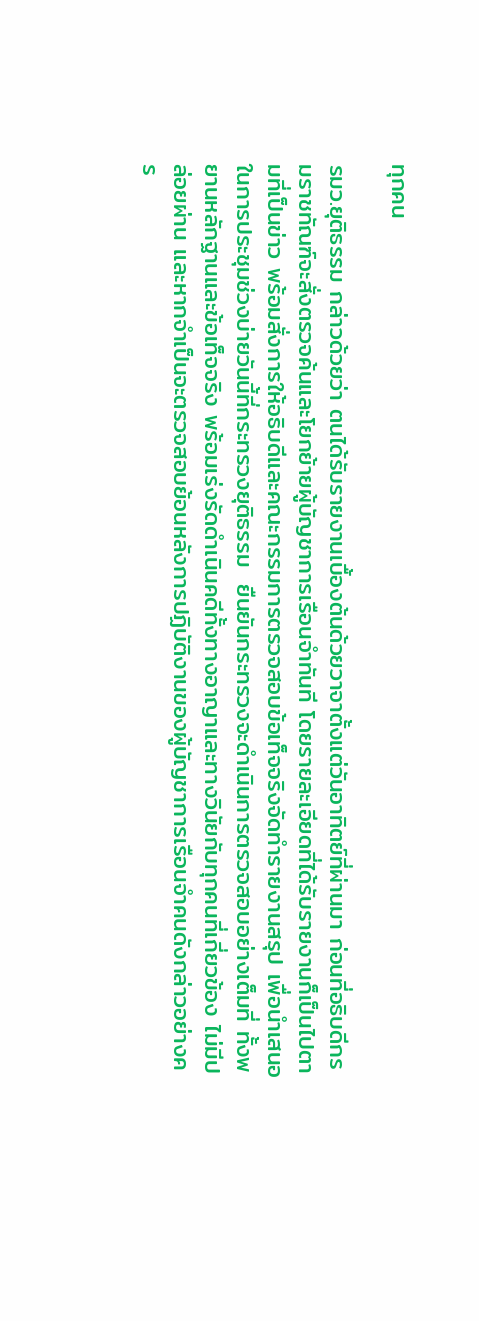ทุกคน

รมว.ยุติธรรม กล่าวด้วยว่า ตนได้รับรายงานเบื้องต้นด้วยวาจาตั้งแต่วันอาทิตย์ที่ผ่านมา ก่อนที่อธิบดีกรมราชทัณฑ์จะสั่งตรวจค้นและโยกย้ายผู้บัญชาการเรือนจำทันที โดยรายละเอียดที่ได้รับรายงานก็เป็นไปตามที่เป็นข่าว พร้อมสั่งการให้อธิบดีและคณะกรรมการตรวจสอบข้อเท็จจริงจัดทำรายงานสรุป เพื่อนำเสนอในการประชุมช่วงบ่ายวันนี้ที่กระทรวงยุติธรรม  ยืนยันกระทรวงจะดำเนินการตรวจสอบอย่างเต็มที่ ทั้งพยานหลักฐานและข้อเท็จจริง พร้อมเร่งรัดดำเนินคดีทั้งทางอาญาและทางวินัยกับทุกคนที่เกี่ยวข้อง ไม่มีปล่อยผ่าน และหากจำเป็นจะตรวจสอบย้อนหลังการปฏิบัติงานของผู้บัญชาการเรือนจำคนดังกล่าวอย่างคร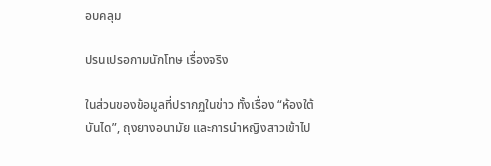อบคลุม

ปรนเปรอกามนักโทษ เรื่องจริง

ในส่วนของข้อมูลที่ปรากฏในข่าว ทั้งเรื่อง “ห้องใต้บันได”, ถุงยางอนามัย และการนำหญิงสาวเข้าไป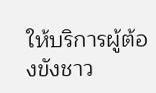ให้บริการผู้ต้องขังชาว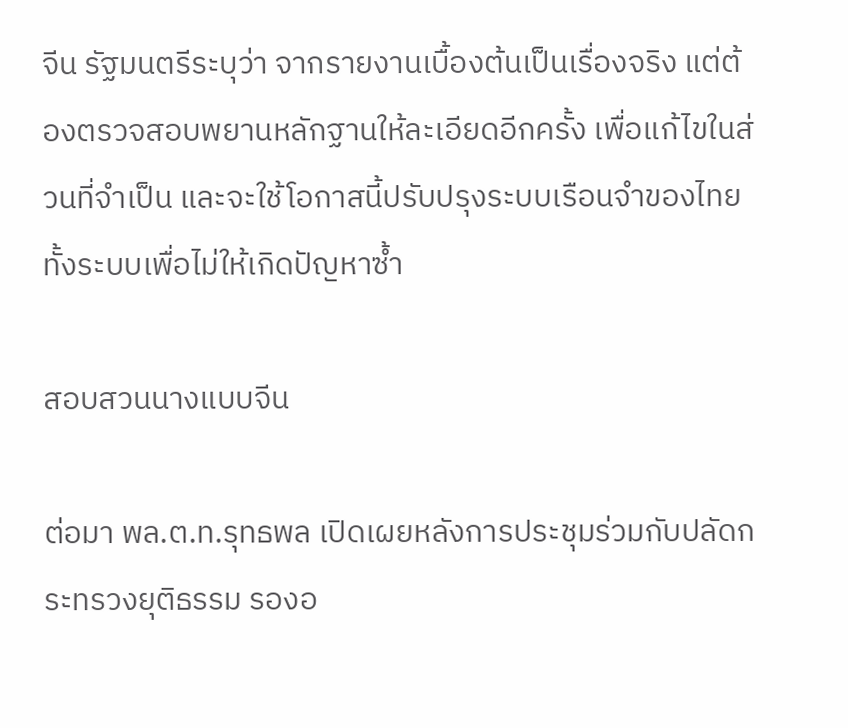จีน รัฐมนตรีระบุว่า จากรายงานเบื้องต้นเป็นเรื่องจริง แต่ต้องตรวจสอบพยานหลักฐานให้ละเอียดอีกครั้ง เพื่อแก้ไขในส่วนที่จำเป็น และจะใช้โอกาสนี้ปรับปรุงระบบเรือนจำของไทยทั้งระบบเพื่อไม่ให้เกิดปัญหาซ้ำ

สอบสวนนางแบบจีน

ต่อมา พล.ต.ท.รุทธพล เปิดเผยหลังการประชุมร่วมกับปลัดกระทรวงยุติธรรม รองอ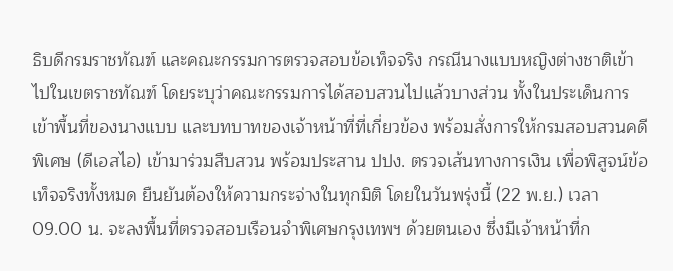ธิบดีกรมราชทัณฑ์ และคณะกรรมการตรวจสอบข้อเท็จจริง กรณีนางแบบหญิงต่างชาติเข้าไปในเขตราชทัณฑ์ โดยระบุว่าคณะกรรมการได้สอบสวนไปแล้วบางส่วน ทั้งในประเด็นการเข้าพื้นที่ของนางแบบ และบทบาทของเจ้าหน้าที่ที่เกี่ยวข้อง พร้อมสั่งการให้กรมสอบสวนคดีพิเศษ (ดีเอสไอ) เข้ามาร่วมสืบสวน พร้อมประสาน ปปง. ตรวจเส้นทางการเงิน เพื่อพิสูจน์ข้อเท็จจริงทั้งหมด ยืนยันต้องให้ความกระจ่างในทุกมิติ โดยในวันพรุ่งนี้ (22 พ.ย.) เวลา 09.00 น. จะลงพื้นที่ตรวจสอบเรือนจำพิเศษกรุงเทพฯ ด้วยตนเอง ซึ่งมีเจ้าหน้าที่ก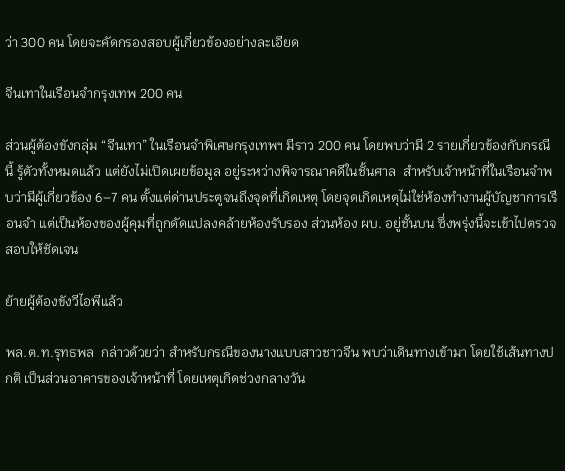ว่า 300 คน โดยจะคัดกรองสอบผู้เกี่ยวข้องอย่างละเอียด

จีนเทาในเรือนจำกรุงเทพ 200 คน

ส่วนผู้ต้องขังกลุ่ม “จีนเทา” ในเรือนจำพิเศษกรุงเทพฯ มีราว 200 คน โดยพบว่ามี 2 รายเกี่ยวข้องกับกรณีนี้ รู้ตัวทั้งหมดแล้ว แต่ยังไม่เปิดเผยข้อมูล อยู่ระหว่างพิจารณาคดีในชั้นศาล  สำหรับเจ้าหน้าที่ในเรือนจำพบว่ามีผู้เกี่ยวข้อง 6–7 คน ตั้งแต่ด่านประตูจนถึงจุดที่เกิดเหตุ โดยจุดเกิดเหตุไม่ใช่ห้องทำงานผู้บัญชาการเรือนจำ แต่เป็นห้องของผู้คุมที่ถูกดัดแปลงคล้ายห้องรับรอง ส่วนห้อง ผบ. อยู่ชั้นบน ซึ่งพรุ่งนี้จะเข้าไปตรวจสอบให้ชัดเจน

ย้ายผู้ต้องขังวีไอพีแล้ว

พล.ต.ท.รุทธพล  กล่าวด้วยว่า สำหรับกรณีของนางแบบสาวชาวจีน พบว่าเดินทางเข้ามา โดยใช้เส้นทางปกติ เป็นส่วนอาคารของเจ้าหน้าที่ โดยเหตุเกิดช่วงกลางวัน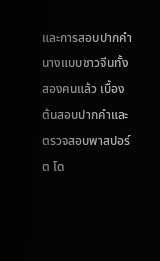และการสอบปากคำนางแบบชาวจีนทั้งสองคนแล้ว เบื้องต้นสอบปากคำและตรวจสอบพาสปอร์ต โด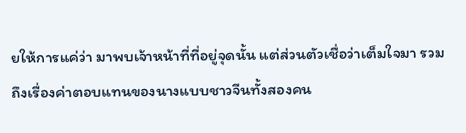ยให้การแค่ว่า มาพบเจ้าหน้าที่ที่อยู่จุดนั้น แต่ส่วนตัวเชื่อว่าเต็มใจมา รวมถึงเรื่องค่าตอบแทนของนางแบบชาวจีนทั้งสองคน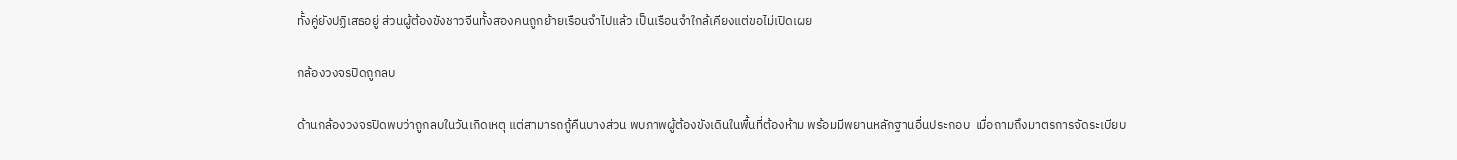ทั้งคู่ยังปฏิเสธอยู่ ส่วนผู้ต้องขังชาวจีนทั้งสองคนถูกย้ายเรือนจำไปแล้ว เป็นเรือนจำใกล้เคียงแต่ขอไม่เปิดเผย

กล้องวงจรปิดถูกลบ

ด้านกล้องวงจรปิดพบว่าถูกลบในวันเกิดเหตุ แต่สามารถกู้คืนบางส่วน พบภาพผู้ต้องขังเดินในพื้นที่ต้องห้าม พร้อมมีพยานหลักฐานอื่นประกอบ  เมื่อถามถึงมาตรการจัดระเบียบ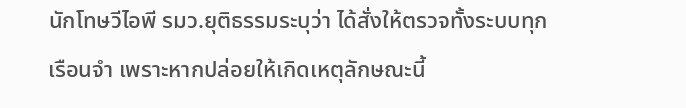นักโทษวีไอพี รมว.ยุติธรรมระบุว่า ได้สั่งให้ตรวจทั้งระบบทุกเรือนจำ เพราะหากปล่อยให้เกิดเหตุลักษณะนี้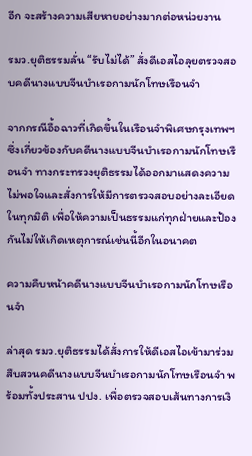อีก จะสร้างความเสียหายอย่างมากต่อหน่วยงาน

รมว.ยุติธรรมลั่น “รับไม่ได้” สั่งดีเอสไอลุยตรวจสอบคดีนางแบบจีนบำเรอกามนักโทษเรือนจำ

จากกรณีอื้อฉาวที่เกิดขึ้นในเรือนจำพิเศษกรุงเทพฯ ซึ่งเกี่ยวข้องกับคดีนางแบบจีนบำเรอกามนักโทษเรือนจำ ทางกระทรวงยุติธรรมได้ออกมาแสดงความไม่พอใจและสั่งการให้มีการตรวจสอบอย่างละเอียดในทุกมิติ เพื่อให้ความเป็นธรรมแก่ทุกฝ่ายและป้องกันไม่ให้เกิดเหตุการณ์เช่นนี้อีกในอนาคต

ความคืบหน้าคดีนางแบบจีนบำเรอกามนักโทษเรือนจำ

ล่าสุด รมว.ยุติธรรมได้สั่งการให้ดีเอสไอเข้ามาร่วมสืบสวนคดีนางแบบจีนบำเรอกามนักโทษเรือนจำ พร้อมทั้งประสาน ปปง. เพื่อตรวจสอบเส้นทางการเงิ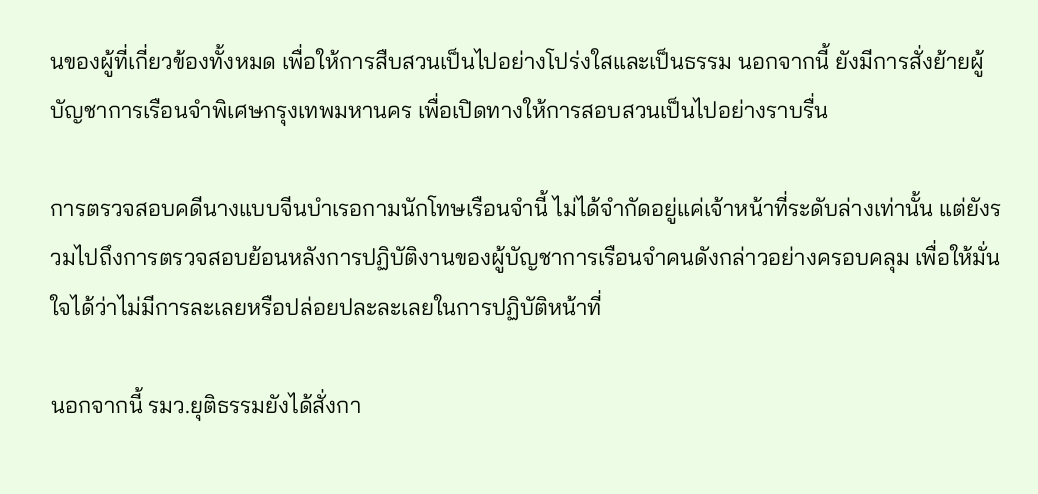นของผู้ที่เกี่ยวข้องทั้งหมด เพื่อให้การสืบสวนเป็นไปอย่างโปร่งใสและเป็นธรรม นอกจากนี้ ยังมีการสั่งย้ายผู้บัญชาการเรือนจำพิเศษกรุงเทพมหานคร เพื่อเปิดทางให้การสอบสวนเป็นไปอย่างราบรื่น

การตรวจสอบคดีนางแบบจีนบำเรอกามนักโทษเรือนจำนี้ ไม่ได้จำกัดอยู่แค่เจ้าหน้าที่ระดับล่างเท่านั้น แต่ยังรวมไปถึงการตรวจสอบย้อนหลังการปฏิบัติงานของผู้บัญชาการเรือนจำคนดังกล่าวอย่างครอบคลุม เพื่อให้มั่นใจได้ว่าไม่มีการละเลยหรือปล่อยปละละเลยในการปฏิบัติหน้าที่

นอกจากนี้ รมว.ยุติธรรมยังได้สั่งกา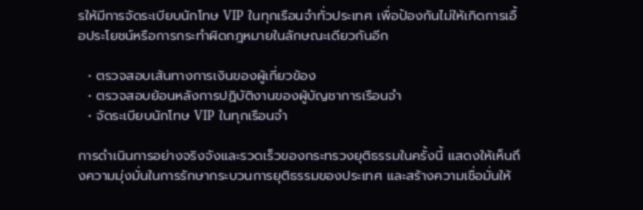รให้มีการจัดระเบียบนักโทษ VIP ในทุกเรือนจำทั่วประเทศ เพื่อป้องกันไม่ให้เกิดการเอื้อประโยชน์หรือการกระทำผิดกฎหมายในลักษณะเดียวกันอีก

  • ตรวจสอบเส้นทางการเงินของผู้เกี่ยวข้อง
  • ตรวจสอบย้อนหลังการปฏิบัติงานของผู้บัญชาการเรือนจำ
  • จัดระเบียบนักโทษ VIP ในทุกเรือนจำ

การดำเนินการอย่างจริงจังและรวดเร็วของกระทรวงยุติธรรมในครั้งนี้ แสดงให้เห็นถึงความมุ่งมั่นในการรักษากระบวนการยุติธรรมของประเทศ และสร้างความเชื่อมั่นให้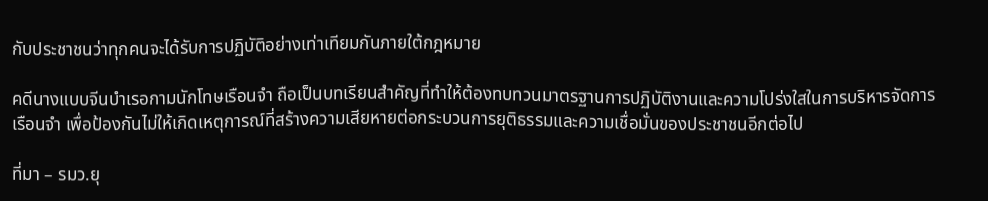กับประชาชนว่าทุกคนจะได้รับการปฏิบัติอย่างเท่าเทียมกันภายใต้กฎหมาย

คดีนางแบบจีนบำเรอกามนักโทษเรือนจำ ถือเป็นบทเรียนสำคัญที่ทำให้ต้องทบทวนมาตรฐานการปฏิบัติงานและความโปร่งใสในการบริหารจัดการเรือนจำ เพื่อป้องกันไม่ให้เกิดเหตุการณ์ที่สร้างความเสียหายต่อกระบวนการยุติธรรมและความเชื่อมั่นของประชาชนอีกต่อไป

ที่มา – รมว.ยุ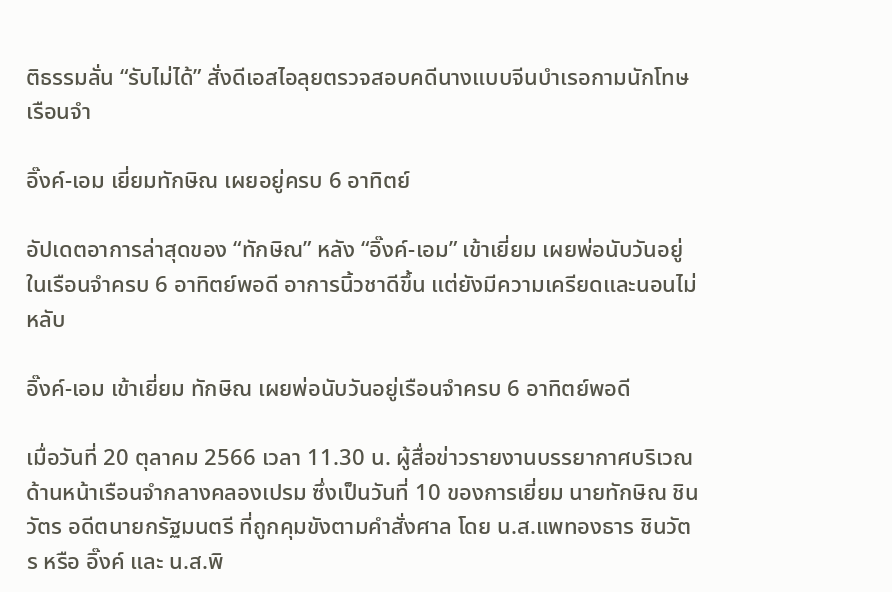ติธรรมลั่น “รับไม่ได้” สั่งดีเอสไอลุยตรวจสอบคดีนางแบบจีนบำเรอกามนักโทษเรือนจำ

อิ๊งค์-เอม เยี่ยมทักษิณ เผยอยู่ครบ 6 อาทิตย์

อัปเดตอาการล่าสุดของ “ทักษิณ” หลัง “อิ๊งค์-เอม” เข้าเยี่ยม เผยพ่อนับวันอยู่ในเรือนจำครบ 6 อาทิตย์พอดี อาการนิ้วชาดีขึ้น แต่ยังมีความเครียดและนอนไม่หลับ

อิ๊งค์-เอม เข้าเยี่ยม ทักษิณ เผยพ่อนับวันอยู่เรือนจำครบ 6 อาทิตย์พอดี

เมื่อวันที่ 20 ตุลาคม 2566 เวลา 11.30 น. ผู้สื่อข่าวรายงานบรรยากาศบริเวณด้านหน้าเรือนจำกลางคลองเปรม ซึ่งเป็นวันที่ 10 ของการเยี่ยม นายทักษิณ ชินวัตร อดีตนายกรัฐมนตรี ที่ถูกคุมขังตามคำสั่งศาล โดย น.ส.แพทองธาร ชินวัตร หรือ อิ๊งค์ และ น.ส.พิ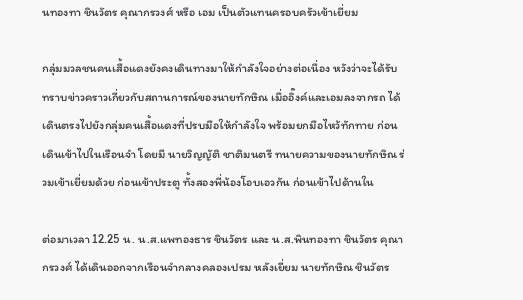นทองทา ชินวัตร คุณากรวงศ์ หรือ เอม เป็นตัวแทนครอบครัวเข้าเยี่ยม

กลุ่มมวลชนคนเสื้อแดงยังคงเดินทางมาให้กำลังใจอย่างต่อเนื่อง หวังว่าจะได้รับทราบข่าวคราวเกี่ยวกับสถานการณ์ของนายทักษิณ เมื่ออิ๊งค์และเอมลงจากรถ ได้เดินตรงไปยังกลุ่มคนเสื้อแดงที่ปรบมือให้กำลังใจ พร้อมยกมือไหว้ทักทาย ก่อนเดินเข้าไปในเรือนจำ โดยมี นายวิญญัติ ชาติมนตรี ทนายความของนายทักษิณ ร่วมเข้าเยี่ยมด้วย ก่อนเข้าประตู ทั้งสองพี่น้องโอบเอวกัน ก่อนเข้าไปด้านใน

ต่อมาเวลา 12.25 น. น.ส.แพทองธาร ชินวัตร และ น.ส.พินทองทา ชินวัตร คุณากรวงศ์ ได้เดินออกจากเรือนจำกลางคลองเปรม หลังเยี่ยม นายทักษิณ ชินวัตร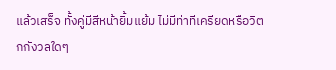แล้วเสร็จ ทั้งคู่มีสีหน้ายิ้มแย้ม ไม่มีท่าทีเครียดหรือวิตกกังวลใดๆ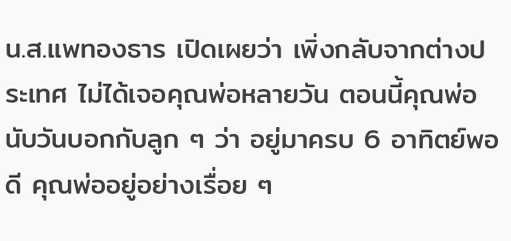น.ส.แพทองธาร เปิดเผยว่า เพิ่งกลับจากต่างประเทศ ไม่ได้เจอคุณพ่อหลายวัน ตอนนี้คุณพ่อนับวันบอกกับลูก ๆ ว่า อยู่มาครบ 6 อาทิตย์พอดี คุณพ่ออยู่อย่างเรื่อย ๆ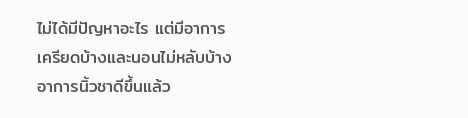ไม่ได้มีปัญหาอะไร แต่มีอาการเครียดบ้างและนอนไม่หลับบ้าง อาการนิ้วชาดีขึ้นแล้ว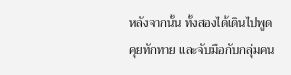หลังจากนั้น ทั้งสองได้เดินไปพูดคุยทักทาย และจับมือกับกลุ่มคน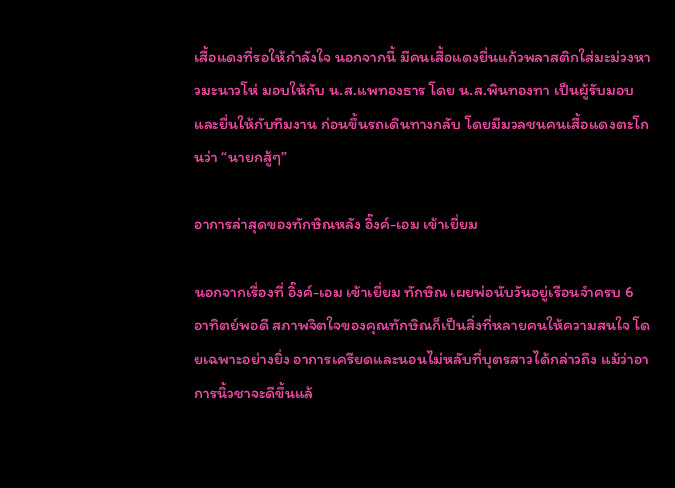เสื้อแดงที่รอให้กำลังใจ นอกจากนี้ มีคนเสื้อแดงยื่นแก้วพลาสติกใส่มะม่วงหาวมะนาวโห่ มอบให้กับ น.ส.แพทองธาร โดย น.ส.พินทองทา เป็นผู้รับมอบและยื่นให้กับทีมงาน ก่อนขึ้นรถเดินทางกลับ โดยมีมวลชนคนเสื้อแดงตะโกนว่า “นายกสู้ๆ”

อาการล่าสุดของทักษิณหลัง อิ๊งค์-เอม เข้าเยี่ยม

นอกจากเรื่องที่ อิ๊งค์-เอม เข้าเยี่ยม ทักษิณ เผยพ่อนับวันอยู่เรือนจำครบ 6 อาทิตย์พอดี สภาพจิตใจของคุณทักษิณก็เป็นสิ่งที่หลายคนให้ความสนใจ โดยเฉพาะอย่างยิ่ง อาการเครียดและนอนไม่หลับที่บุตรสาวได้กล่าวถึง แม้ว่าอาการนิ้วชาจะดีขึ้นแล้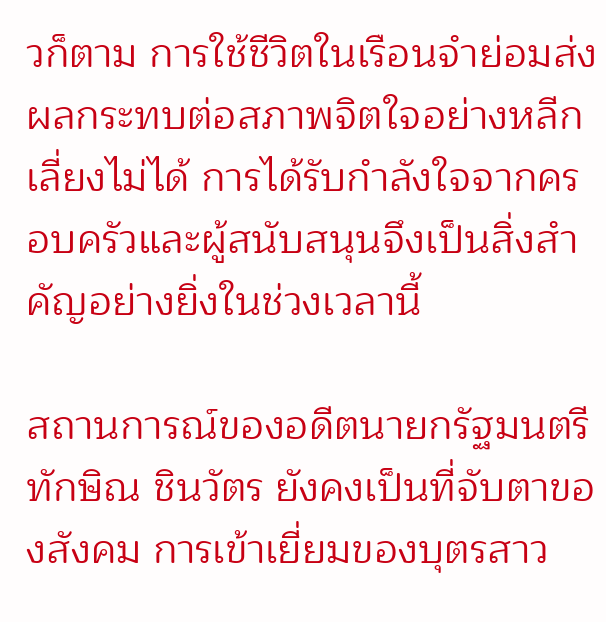วก็ตาม การใช้ชีวิตในเรือนจำย่อมส่งผลกระทบต่อสภาพจิตใจอย่างหลีกเลี่ยงไม่ได้ การได้รับกำลังใจจากครอบครัวและผู้สนับสนุนจึงเป็นสิ่งสำคัญอย่างยิ่งในช่วงเวลานี้

สถานการณ์ของอดีตนายกรัฐมนตรี ทักษิณ ชินวัตร ยังคงเป็นที่จับตาของสังคม การเข้าเยี่ยมของบุตรสาว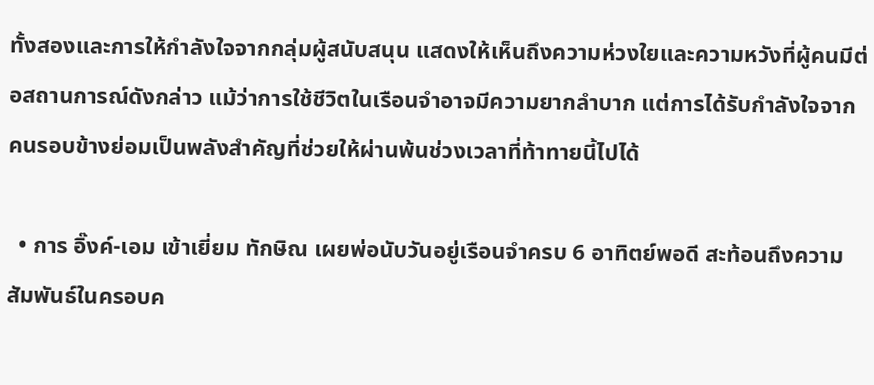ทั้งสองและการให้กำลังใจจากกลุ่มผู้สนับสนุน แสดงให้เห็นถึงความห่วงใยและความหวังที่ผู้คนมีต่อสถานการณ์ดังกล่าว แม้ว่าการใช้ชีวิตในเรือนจำอาจมีความยากลำบาก แต่การได้รับกำลังใจจากคนรอบข้างย่อมเป็นพลังสำคัญที่ช่วยให้ผ่านพ้นช่วงเวลาที่ท้าทายนี้ไปได้

  • การ อิ๊งค์-เอม เข้าเยี่ยม ทักษิณ เผยพ่อนับวันอยู่เรือนจำครบ 6 อาทิตย์พอดี สะท้อนถึงความสัมพันธ์ในครอบค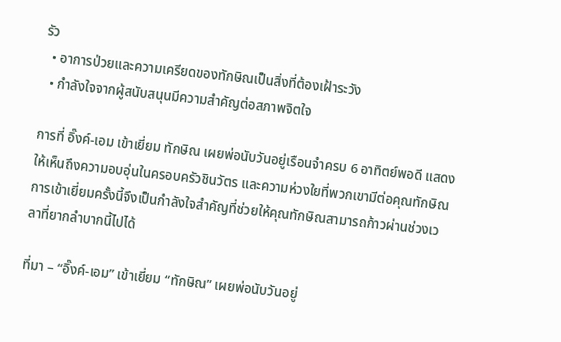รัว
  • อาการป่วยและความเครียดของทักษิณเป็นสิ่งที่ต้องเฝ้าระวัง
  • กำลังใจจากผู้สนับสนุนมีความสำคัญต่อสภาพจิตใจ

การที่ อิ๊งค์-เอม เข้าเยี่ยม ทักษิณ เผยพ่อนับวันอยู่เรือนจำครบ 6 อาทิตย์พอดี แสดงให้เห็นถึงความอบอุ่นในครอบครัวชินวัตร และความห่วงใยที่พวกเขามีต่อคุณทักษิณ การเข้าเยี่ยมครั้งนี้จึงเป็นกำลังใจสำคัญที่ช่วยให้คุณทักษิณสามารถก้าวผ่านช่วงเวลาที่ยากลำบากนี้ไปได้

ที่มา – “อิ๊งค์-เอม” เข้าเยี่ยม “ทักษิณ” เผยพ่อนับวันอยู่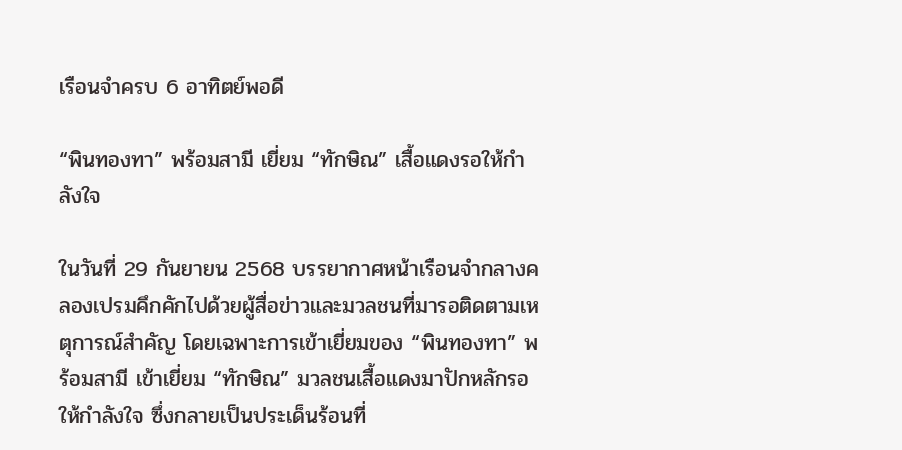เรือนจำครบ 6 อาทิตย์พอดี

“พินทองทา” พร้อมสามี เยี่ยม “ทักษิณ” เสื้อแดงรอให้กำลังใจ

ในวันที่ 29 กันยายน 2568 บรรยากาศหน้าเรือนจำกลางคลองเปรมคึกคักไปด้วยผู้สื่อข่าวและมวลชนที่มารอติดตามเหตุการณ์สำคัญ โดยเฉพาะการเข้าเยี่ยมของ “พินทองทา” พร้อมสามี เข้าเยี่ยม “ทักษิณ” มวลชนเสื้อแดงมาปักหลักรอให้กำลังใจ ซึ่งกลายเป็นประเด็นร้อนที่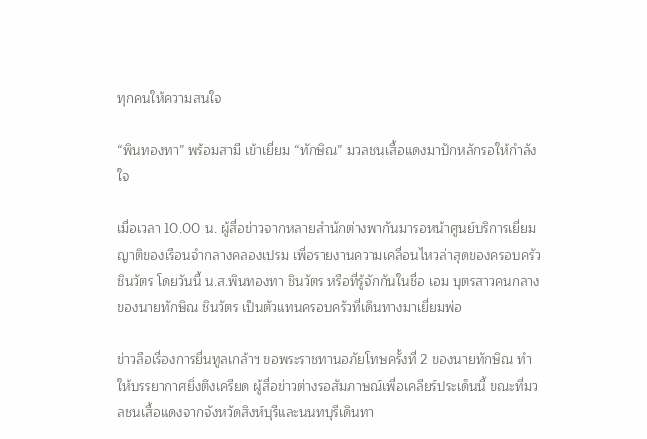ทุกคนให้ความสนใจ

“พินทองทา” พร้อมสามี เข้าเยี่ยม “ทักษิณ” มวลชนเสื้อแดงมาปักหลักรอให้กำลังใจ

เมื่อเวลา 10.00 น. ผู้สื่อข่าวจากหลายสำนักต่างพากันมารอหน้าศูนย์บริการเยี่ยมญาติของเรือนจำกลางคลองเปรม เพื่อรายงานความเคลื่อนไหวล่าสุดของครอบครัวชินวัตร โดยวันนี้ น.ส.พินทองทา ชินวัตร หรือที่รู้จักกันในชื่อ เอม บุตรสาวคนกลางของนายทักษิณ ชินวัตร เป็นตัวแทนครอบครัวที่เดินทางมาเยี่ยมพ่อ

ข่าวลือเรื่องการยื่นทูลเกล้าฯ ขอพระราชทานอภัยโทษครั้งที่ 2 ของนายทักษิณ ทำให้บรรยากาศยิ่งตึงเครียด ผู้สื่อข่าวต่างรอสัมภาษณ์เพื่อเคลียร์ประเด็นนี้ ขณะที่มวลชนเสื้อแดงจากจังหวัดสิงห์บุรีและนนทบุรีเดินทา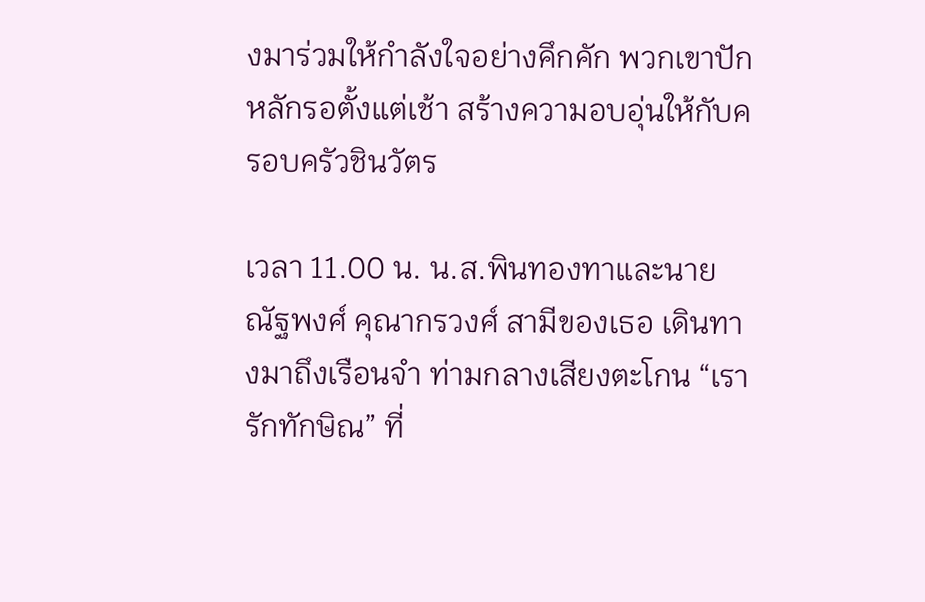งมาร่วมให้กำลังใจอย่างคึกคัก พวกเขาปักหลักรอตั้งแต่เช้า สร้างความอบอุ่นให้กับครอบครัวชินวัตร

เวลา 11.00 น. น.ส.พินทองทาและนายณัฐพงศ์ คุณากรวงศ์ สามีของเธอ เดินทางมาถึงเรือนจำ ท่ามกลางเสียงตะโกน “เรารักทักษิณ” ที่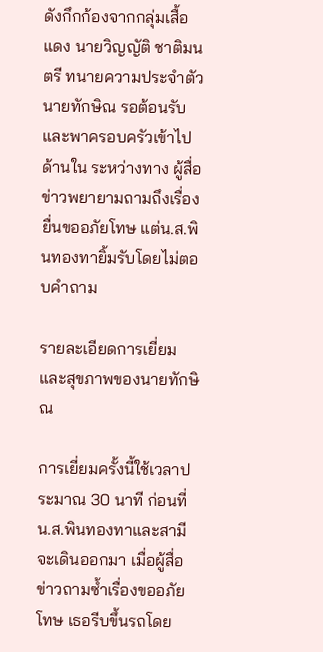ดังกึกก้องจากกลุ่มเสื้อแดง นายวิญญัติ ชาติมนตรี ทนายความประจำตัวนายทักษิณ รอต้อนรับและพาครอบครัวเข้าไปด้านใน ระหว่างทาง ผู้สื่อข่าวพยายามถามถึงเรื่องยื่นขออภัยโทษ แต่น.ส.พินทองทายิ้มรับโดยไม่ตอบคำถาม

รายละเอียดการเยี่ยมและสุขภาพของนายทักษิณ

การเยี่ยมครั้งนี้ใช้เวลาประมาณ 30 นาที ก่อนที่น.ส.พินทองทาและสามีจะเดินออกมา เมื่อผู้สื่อข่าวถามซ้ำเรื่องขออภัยโทษ เธอรีบขึ้นรถโดย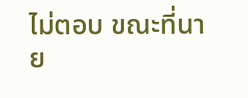ไม่ตอบ ขณะที่นาย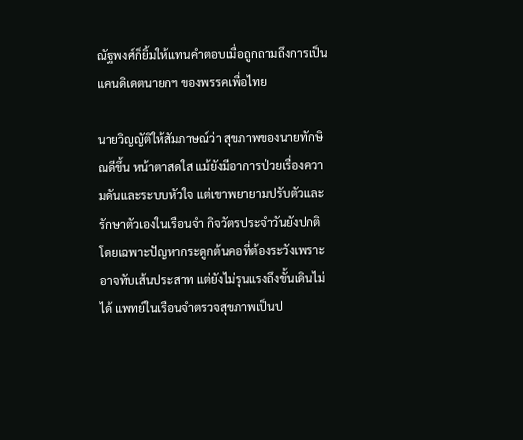ณัฐพงศ์ก็ยิ้มให้แทนคำตอบเมื่อถูกถามถึงการเป็นแคนดิเดตนายกฯ ของพรรคเพื่อไทย

นายวิญญัติให้สัมภาษณ์ว่า สุขภาพของนายทักษิณดีขึ้น หน้าตาสดใส แม้ยังมีอาการป่วยเรื่องความดันและระบบหัวใจ แต่เขาพยายามปรับตัวและรักษาตัวเองในเรือนจำ กิจวัตรประจำวันยังปกติ โดยเฉพาะปัญหากระดูกต้นคอที่ต้องระวังเพราะอาจทับเส้นประสาท แต่ยังไม่รุนแรงถึงขั้นเดินไม่ได้ แพทย์ในเรือนจำตรวจสุขภาพเป็นป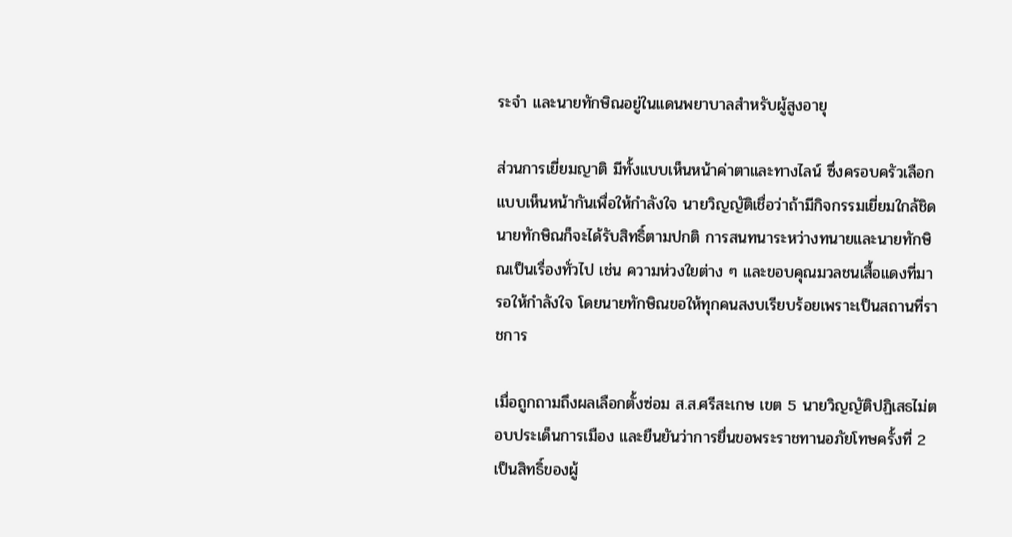ระจำ และนายทักษิณอยู่ในแดนพยาบาลสำหรับผู้สูงอายุ

ส่วนการเยี่ยมญาติ มีทั้งแบบเห็นหน้าค่าตาและทางไลน์ ซึ่งครอบครัวเลือกแบบเห็นหน้ากันเพื่อให้กำลังใจ นายวิญญัติเชื่อว่าถ้ามีกิจกรรมเยี่ยมใกล้ชิด นายทักษิณก็จะได้รับสิทธิ์ตามปกติ การสนทนาระหว่างทนายและนายทักษิณเป็นเรื่องทั่วไป เช่น ความห่วงใยต่าง ๆ และขอบคุณมวลชนเสื้อแดงที่มารอให้กำลังใจ โดยนายทักษิณขอให้ทุกคนสงบเรียบร้อยเพราะเป็นสถานที่ราชการ

เมื่อถูกถามถึงผลเลือกตั้งซ่อม ส.ส.ศรีสะเกษ เขต 5 นายวิญญัติปฏิเสธไม่ตอบประเด็นการเมือง และยืนยันว่าการยื่นขอพระราชทานอภัยโทษครั้งที่ 2 เป็นสิทธิ์ของผู้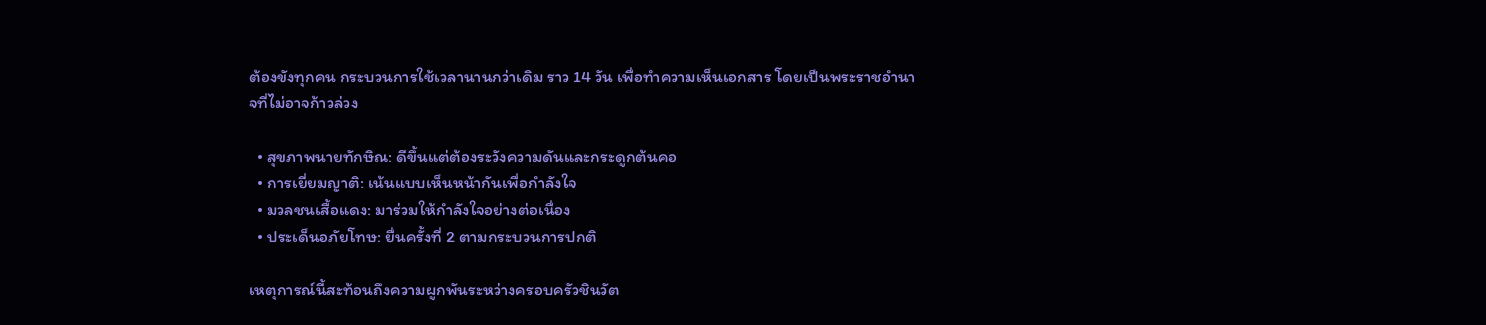ต้องขังทุกคน กระบวนการใช้เวลานานกว่าเดิม ราว 14 วัน เพื่อทำความเห็นเอกสาร โดยเป็นพระราชอำนาจที่ไม่อาจก้าวล่วง

  • สุขภาพนายทักษิณ: ดีขึ้นแต่ต้องระวังความดันและกระดูกต้นคอ
  • การเยี่ยมญาติ: เน้นแบบเห็นหน้ากันเพื่อกำลังใจ
  • มวลชนเสื้อแดง: มาร่วมให้กำลังใจอย่างต่อเนื่อง
  • ประเด็นอภัยโทษ: ยื่นครั้งที่ 2 ตามกระบวนการปกติ

เหตุการณ์นี้สะท้อนถึงความผูกพันระหว่างครอบครัวชินวัต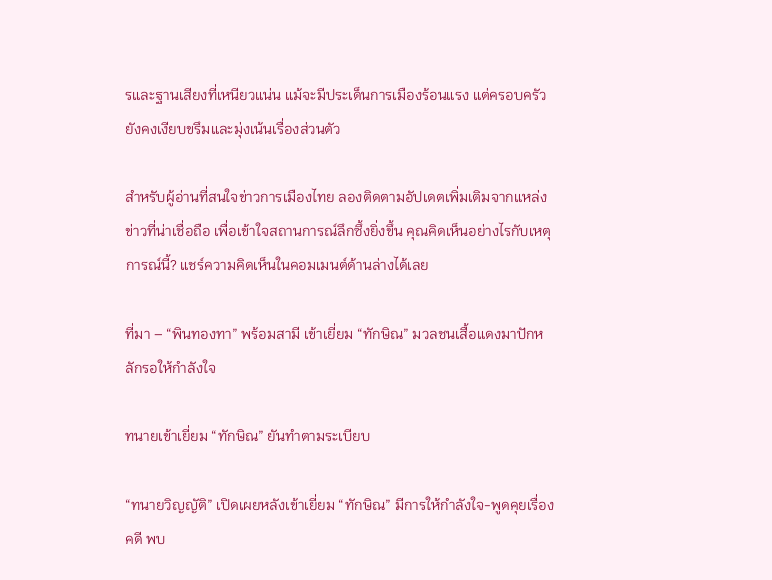รและฐานเสียงที่เหนียวแน่น แม้จะมีประเด็นการเมืองร้อนแรง แต่ครอบครัวยังคงเงียบขรึมและมุ่งเน้นเรื่องส่วนตัว

สำหรับผู้อ่านที่สนใจข่าวการเมืองไทย ลองติดตามอัปเดตเพิ่มเติมจากแหล่งข่าวที่น่าเชื่อถือ เพื่อเข้าใจสถานการณ์ลึกซึ้งยิ่งขึ้น คุณคิดเห็นอย่างไรกับเหตุการณ์นี้? แชร์ความคิดเห็นในคอมเมนต์ด้านล่างได้เลย

ที่มา – “พินทองทา” พร้อมสามี เข้าเยี่ยม “ทักษิณ” มวลชนเสื้อแดงมาปักหลักรอให้กำลังใจ

ทนายเข้าเยี่ยม “ทักษิณ” ยันทำตามระเบียบ

“ทนายวิญญัติ” เปิดเผยหลังเข้าเยี่ยม “ทักษิณ” มีการให้กำลังใจ-พูดคุยเรื่องคดี พบ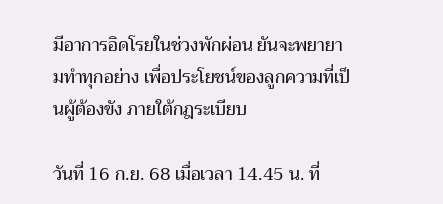มีอาการอิดโรยในช่วงพักผ่อน ยันจะพยายามทำทุกอย่าง เพื่อประโยชน์ของลูกความที่เป็นผู้ต้องขัง ภายใต้กฎระเบียบ

วันที่ 16 ก.ย. 68 เมื่อเวลา 14.45 น. ที่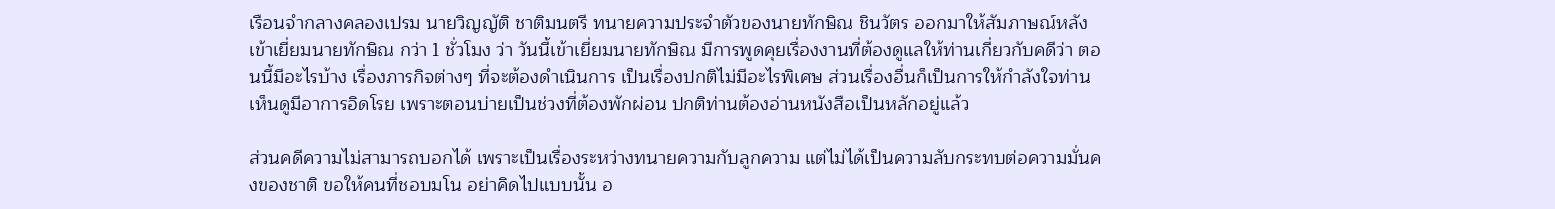เรือนจำกลางคลองเปรม นายวิญญัติ ชาติมนตรี ทนายความประจำตัวของนายทักษิณ ชินวัตร ออกมาให้สัมภาษณ์หลังเข้าเยี่ยมนายทักษิณ กว่า 1 ชั่วโมง ว่า วันนี้เข้าเยี่ยมนายทักษิณ มีการพูดคุยเรื่องงานที่ต้องดูแลให้ท่านเกี่ยวกับคดีว่า ตอนนี้มีอะไรบ้าง เรื่องภารกิจต่างๆ ที่จะต้องดำเนินการ เป็นเรื่องปกติไม่มีอะไรพิเศษ ส่วนเรื่องอื่นก็เป็นการให้กำลังใจท่าน เห็นดูมีอาการอิดโรย เพราะตอนบ่ายเป็นช่วงที่ต้องพักผ่อน ปกติท่านต้องอ่านหนังสือเป็นหลักอยู่แล้ว

ส่วนคดีความไม่สามารถบอกได้ เพราะเป็นเรื่องระหว่างทนายความกับลูกความ แต่ไม่ได้เป็นความลับกระทบต่อความมั่นคงของชาติ ขอให้คนที่ชอบมโน อย่าคิดไปแบบนั้น อ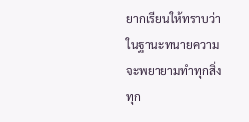ยากเรียนให้ทราบว่า ในฐานะทนายความจะพยายามทำทุกสิ่งทุก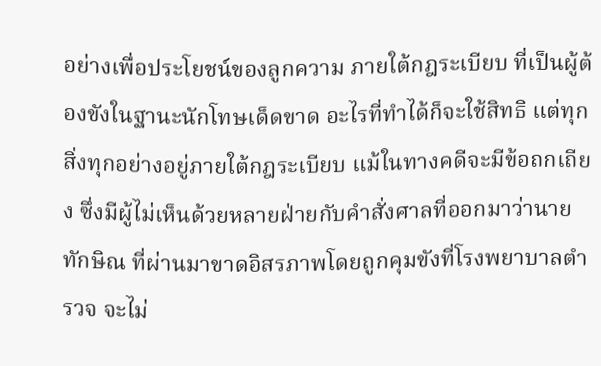อย่างเพื่อประโยชน์ของลูกความ ภายใต้กฎระเบียบ ที่เป็นผู้ต้องขังในฐานะนักโทษเด็ดขาด อะไรที่ทำได้ก็จะใช้สิทธิ แต่ทุกสิ่งทุกอย่างอยู่ภายใต้กฎระเบียบ แม้ในทางคดีจะมีข้อถกเถียง ซึ่งมีผู้ไม่เห็นด้วยหลายฝ่ายกับคำสั่งศาลที่ออกมาว่านายทักษิณ ที่ผ่านมาขาดอิสรภาพโดยถูกคุมขังที่โรงพยาบาลตำรวจ จะไม่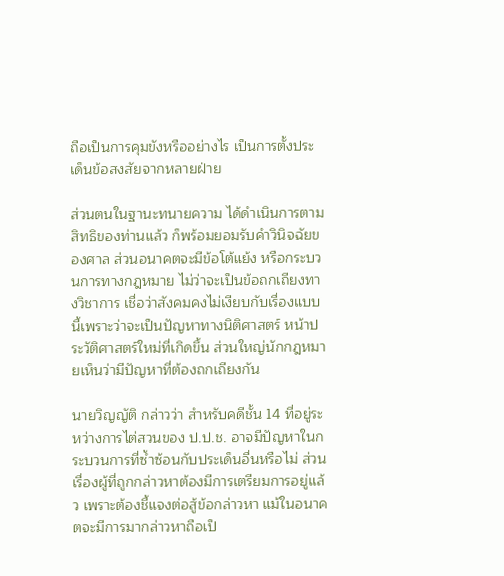ถือเป็นการคุมขังหรืออย่างไร เป็นการตั้งประเด็นข้อสงสัยจากหลายฝ่าย

ส่วนตนในฐานะทนายความ ได้ดำเนินการตามสิทธิของท่านแล้ว ก็พร้อมยอมรับคำวินิจฉัยของศาล ส่วนอนาคตจะมีข้อโต้แย้ง หรือกระบวนการทางกฎหมาย ไม่ว่าจะเป็นข้อถกเถียงทางวิชาการ เชื่อว่าสังคมคงไม่เงียบกับเรื่องแบบนี้เพราะว่าจะเป็นปัญหาทางนิติศาสตร์ หน้าประวัติศาสตร์ใหม่ที่เกิดขึ้น ส่วนใหญ่นักกฎหมายเห็นว่ามีปัญหาที่ต้องถกเถียงกัน

นายวิญญัติ กล่าวว่า สำหรับคดีชั้น 14 ที่อยู่ระหว่างการไต่สวนของ ป.ป.ช. อาจมีปัญหาในกระบวนการที่ซ้ำซ้อนกับประเด็นอื่นหรือไม่ ส่วนเรื่องผู้ที่ถูกกล่าวหาต้องมีการเตรียมการอยู่แล้ว เพราะต้องชี้แจงต่อสู้ข้อกล่าวหา แม้ในอนาคตจะมีการมากล่าวหาถือเป็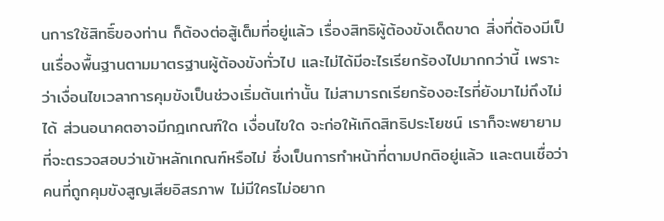นการใช้สิทธิ์ของท่าน ก็ต้องต่อสู้เต็มที่อยู่แล้ว เรื่องสิทธิผู้ต้องขังเด็ดขาด สิ่งที่ต้องมีเป็นเรื่องพื้นฐานตามมาตรฐานผู้ต้องขังทั่วไป และไม่ได้มีอะไรเรียกร้องไปมากกว่านี้ เพราะว่าเงื่อนไขเวลาการคุมขังเป็นช่วงเริ่มต้นเท่านั้น ไม่สามารถเรียกร้องอะไรที่ยังมาไม่ถึงไม่ได้ ส่วนอนาคตอาจมีกฎเกณฑ์ใด เงื่อนไขใด จะก่อให้เกิดสิทธิประโยชน์ เราก็จะพยายามที่จะตรวจสอบว่าเข้าหลักเกณฑ์หรือไม่ ซึ่งเป็นการทำหน้าที่ตามปกติอยู่แล้ว และตนเชื่อว่าคนที่ถูกคุมขังสูญเสียอิสรภาพ ไม่มีใครไม่อยาก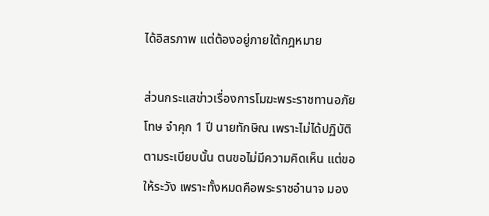ได้อิสรภาพ แต่ต้องอยู่ภายใต้กฎหมาย

ส่วนกระแสข่าวเรื่องการโมฆะพระราชทานอภัยโทษ จำคุก 1 ปี นายทักษิณ เพราะไม่ได้ปฏิบัติตามระเบียบนั้น ตนขอไม่มีความคิดเห็น แต่ขอให้ระวัง เพราะทั้งหมดคือพระราชอำนาจ มอง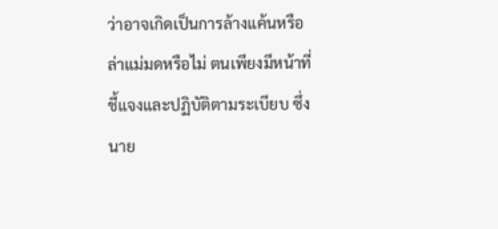ว่าอาจเกิดเป็นการล้างแค้นหรือล่าแม่มดหรือไม่ ตนเพียงมีหน้าที่ชี้แจงและปฏิบัติตามระเบียบ ซึ่งนาย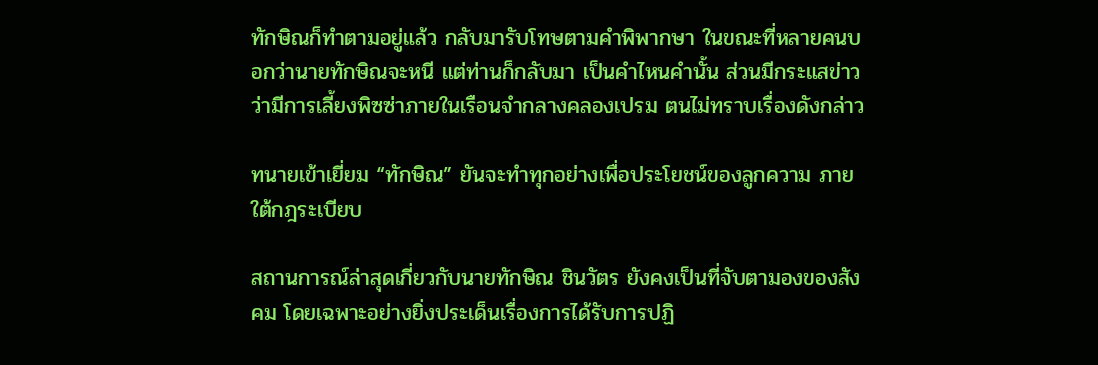ทักษิณก็ทำตามอยู่แล้ว กลับมารับโทษตามคำพิพากษา ในขณะที่หลายคนบอกว่านายทักษิณจะหนี แต่ท่านก็กลับมา เป็นคำไหนคำนั้น ส่วนมีกระแสข่าวว่ามีการเลี้ยงพิซซ่าภายในเรือนจำกลางคลองเปรม ตนไม่ทราบเรื่องดังกล่าว

ทนายเข้าเยี่ยม “ทักษิณ” ยันจะทำทุกอย่างเพื่อประโยชน์ของลูกความ ภายใต้กฎระเบียบ

สถานการณ์ล่าสุดเกี่ยวกับนายทักษิณ ชินวัตร ยังคงเป็นที่จับตามองของสังคม โดยเฉพาะอย่างยิ่งประเด็นเรื่องการได้รับการปฏิ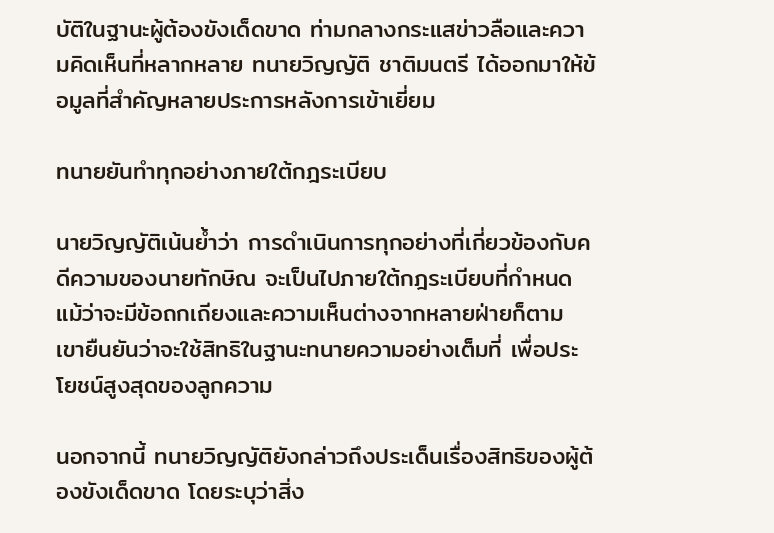บัติในฐานะผู้ต้องขังเด็ดขาด ท่ามกลางกระแสข่าวลือและความคิดเห็นที่หลากหลาย ทนายวิญญัติ ชาติมนตรี ได้ออกมาให้ข้อมูลที่สำคัญหลายประการหลังการเข้าเยี่ยม

ทนายยันทำทุกอย่างภายใต้กฎระเบียบ

นายวิญญัติเน้นย้ำว่า การดำเนินการทุกอย่างที่เกี่ยวข้องกับคดีความของนายทักษิณ จะเป็นไปภายใต้กฎระเบียบที่กำหนด แม้ว่าจะมีข้อถกเถียงและความเห็นต่างจากหลายฝ่ายก็ตาม เขายืนยันว่าจะใช้สิทธิในฐานะทนายความอย่างเต็มที่ เพื่อประโยชน์สูงสุดของลูกความ

นอกจากนี้ ทนายวิญญัติยังกล่าวถึงประเด็นเรื่องสิทธิของผู้ต้องขังเด็ดขาด โดยระบุว่าสิ่ง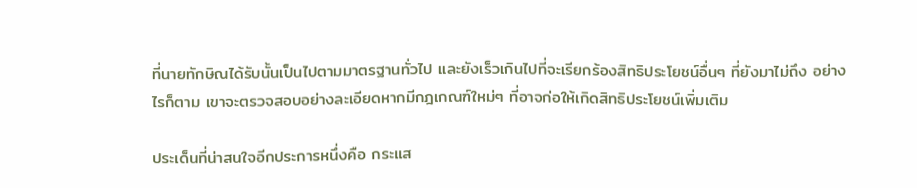ที่นายทักษิณได้รับนั้นเป็นไปตามมาตรฐานทั่วไป และยังเร็วเกินไปที่จะเรียกร้องสิทธิประโยชน์อื่นๆ ที่ยังมาไม่ถึง อย่างไรก็ตาม เขาจะตรวจสอบอย่างละเอียดหากมีกฎเกณฑ์ใหม่ๆ ที่อาจก่อให้เกิดสิทธิประโยชน์เพิ่มเติม

ประเด็นที่น่าสนใจอีกประการหนึ่งคือ กระแส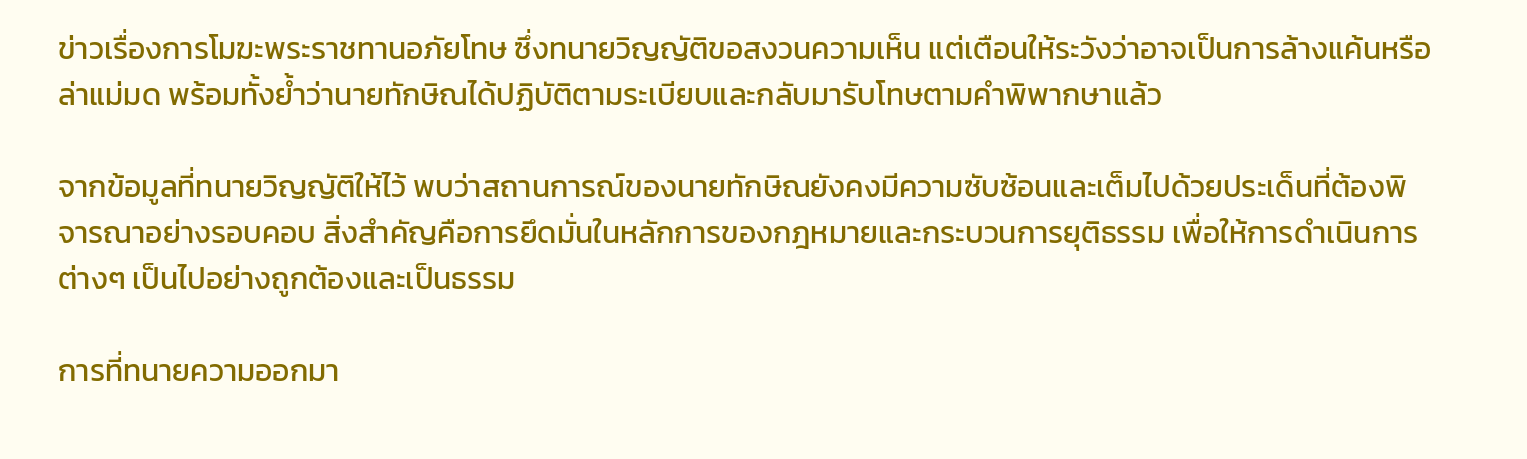ข่าวเรื่องการโมฆะพระราชทานอภัยโทษ ซึ่งทนายวิญญัติขอสงวนความเห็น แต่เตือนให้ระวังว่าอาจเป็นการล้างแค้นหรือล่าแม่มด พร้อมทั้งย้ำว่านายทักษิณได้ปฏิบัติตามระเบียบและกลับมารับโทษตามคำพิพากษาแล้ว

จากข้อมูลที่ทนายวิญญัติให้ไว้ พบว่าสถานการณ์ของนายทักษิณยังคงมีความซับซ้อนและเต็มไปด้วยประเด็นที่ต้องพิจารณาอย่างรอบคอบ สิ่งสำคัญคือการยึดมั่นในหลักการของกฎหมายและกระบวนการยุติธรรม เพื่อให้การดำเนินการต่างๆ เป็นไปอย่างถูกต้องและเป็นธรรม

การที่ทนายความออกมา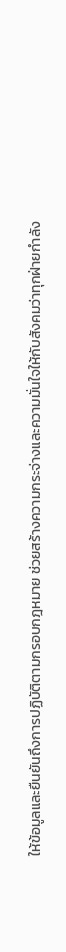ให้ข้อมูลและยืนยันถึงการปฏิบัติตามกรอบกฎหมาย ช่วยสร้างความกระจ่างและความมั่นใจให้กับสังคมว่าทุกฝ่ายกำลัง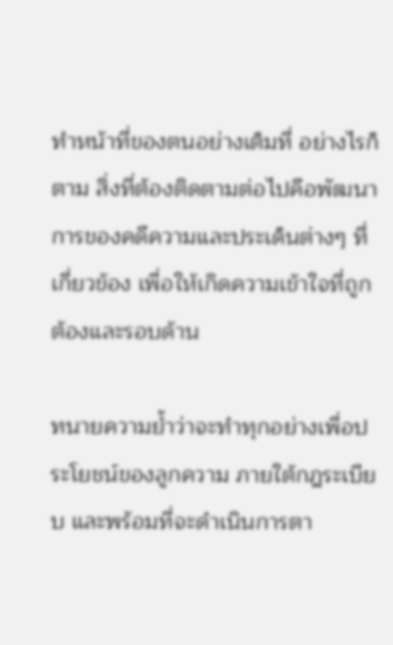ทำหน้าที่ของตนอย่างเต็มที่ อย่างไรก็ตาม สิ่งที่ต้องติดตามต่อไปคือพัฒนาการของคดีความและประเด็นต่างๆ ที่เกี่ยวข้อง เพื่อให้เกิดความเข้าใจที่ถูกต้องและรอบด้าน

ทนายความย้ำว่าจะทำทุกอย่างเพื่อประโยชน์ของลูกความ ภายใต้กฎระเบียบ และพร้อมที่จะดำเนินการตา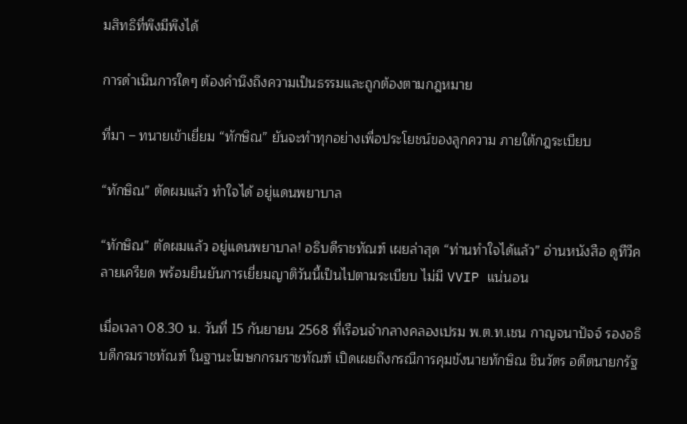มสิทธิที่พึงมีพึงได้

การดำเนินการใดๆ ต้องคำนึงถึงความเป็นธรรมและถูกต้องตามกฎหมาย

ที่มา – ทนายเข้าเยี่ยม “ทักษิณ” ยันจะทำทุกอย่างเพื่อประโยชน์ของลูกความ ภายใต้กฎระเบียบ

“ทักษิณ” ตัดผมแล้ว ทำใจได้ อยู่แดนพยาบาล

“ทักษิณ” ตัดผมแล้ว อยู่แดนพยาบาล! อธิบดีราชทัณฑ์ เผยล่าสุด “ท่านทำใจได้แล้ว” อ่านหนังสือ ดูทีวีคลายเครียด พร้อมยืนยันการเยี่ยมญาติวันนี้เป็นไปตามระเบียบ ไม่มี VVIP แน่นอน

เมื่อเวลา 08.30 น. วันที่ 15 กันยายน 2568 ที่เรือนจำกลางคลองเปรม พ.ต.ท.เชน กาญจนาปัจจ์ รองอธิบดีกรมราชทัณฑ์ ในฐานะโฆษกกรมราชทัณฑ์ เปิดเผยถึงกรณีการคุมขังนายทักษิณ ชินวัตร อดีตนายกรัฐ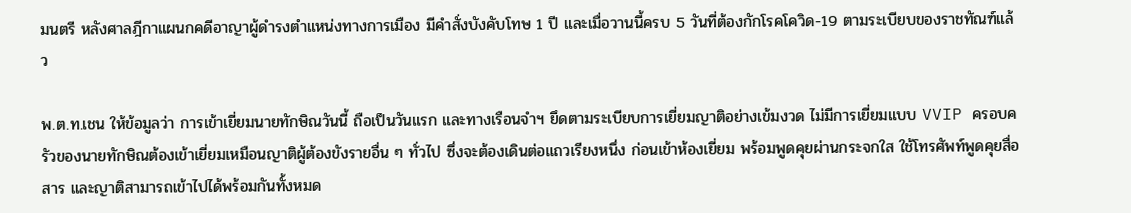มนตรี หลังศาลฎีกาแผนกคดีอาญาผู้ดำรงตำแหน่งทางการเมือง มีคำสั่งบังคับโทษ 1 ปี และเมื่อวานนี้ครบ 5 วันที่ต้องกักโรคโควิด-19 ตามระเบียบของราชทัณฑ์แล้ว

พ.ต.ท.เชน ให้ข้อมูลว่า การเข้าเยี่ยมนายทักษิณวันนี้ ถือเป็นวันแรก และทางเรือนจำฯ ยึดตามระเบียบการเยี่ยมญาติอย่างเข้มงวด ไม่มีการเยี่ยมแบบ VVIP ครอบครัวของนายทักษิณต้องเข้าเยี่ยมเหมือนญาติผู้ต้องขังรายอื่น ๆ ทั่วไป ซึ่งจะต้องเดินต่อแถวเรียงหนึ่ง ก่อนเข้าห้องเยี่ยม พร้อมพูดคุยผ่านกระจกใส ใช้โทรศัพท์พูดคุยสื่อสาร และญาติสามารถเข้าไปได้พร้อมกันทั้งหมด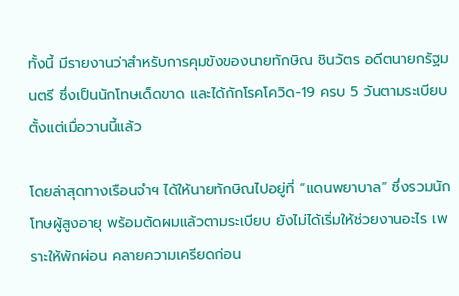ทั้งนี้ มีรายงานว่าสำหรับการคุมขังของนายทักษิณ ชินวัตร อดีตนายกรัฐมนตรี ซึ่งเป็นนักโทษเด็ดขาด และได้กักโรคโควิด-19 ครบ 5 วันตามระเบียบตั้งแต่เมื่อวานนี้แล้ว

โดยล่าสุดทางเรือนจำฯ ได้ให้นายทักษิณไปอยู่ที่ “แดนพยาบาล” ซึ่งรวมนักโทษผู้สูงอายุ พร้อมตัดผมแล้วตามระเบียบ ยังไม่ได้เริ่มให้ช่วยงานอะไร เพราะให้พักผ่อน คลายความเครียดก่อน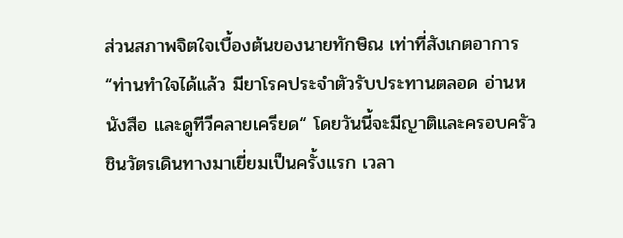ส่วนสภาพจิตใจเบื้องต้นของนายทักษิณ เท่าที่สังเกตอาการ “ท่านทำใจได้แล้ว มียาโรคประจำตัวรับประทานตลอด อ่านหนังสือ และดูทีวีคลายเครียด“ โดยวันนี้จะมีญาติและครอบครัวชินวัตรเดินทางมาเยี่ยมเป็นครั้งแรก เวลา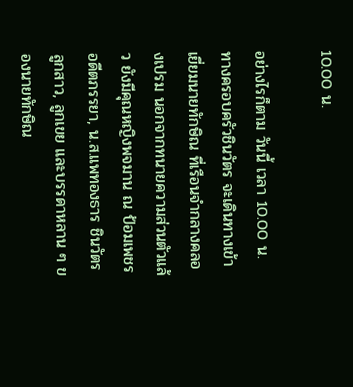10.00 น.

อย่างไรก็ตาม วันนี้ เวลา 10.00 น. ทางครอบครัวชินวัตร จะเดินทางเข้าเยี่ยมนายทักษิณ ที่เรือนจำกลางคลองเปรม นอกจากทนายความส่วนตัวแล้ว ยังมีคุณหญิงพจมาน ณ ป้อมเพชร อดีตภรรยา, น.ส.แพทองธาร ชินวัตร ลูกสาว, ลูกเขย และบรรดาหลาน ๆ ของนายทักษิณ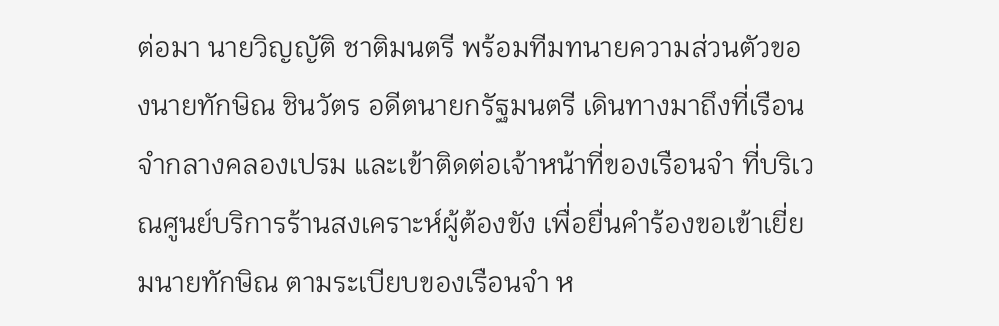ต่อมา นายวิญญัติ ชาติมนตรี พร้อมทีมทนายความส่วนตัวของนายทักษิณ ชินวัตร อดีตนายกรัฐมนตรี เดินทางมาถึงที่เรือนจำกลางคลองเปรม และเข้าติดต่อเจ้าหน้าที่ของเรือนจำ ที่บริเวณศูนย์บริการร้านสงเคราะห์ผู้ต้องขัง เพื่อยื่นคำร้องขอเข้าเยี่ยมนายทักษิณ ตามระเบียบของเรือนจำ ห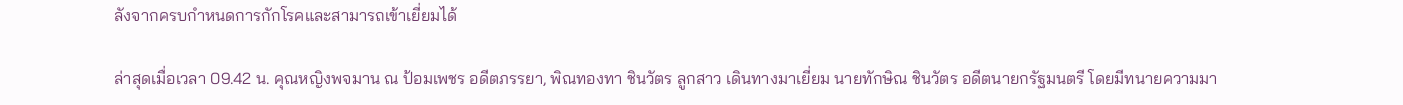ลังจากครบกำหนดการกักโรคและสามารถเข้าเยี่ยมได้

ล่าสุดเมื่อเวลา 09.42 น. คุณหญิงพจมาน ณ ป้อมเพชร อดีตภรรยา, พิณทองทา ชินวัตร ลูกสาว เดินทางมาเยี่ยม นายทักษิณ ชินวัตร อดีตนายกรัฐมนตรี โดยมีทนายความมา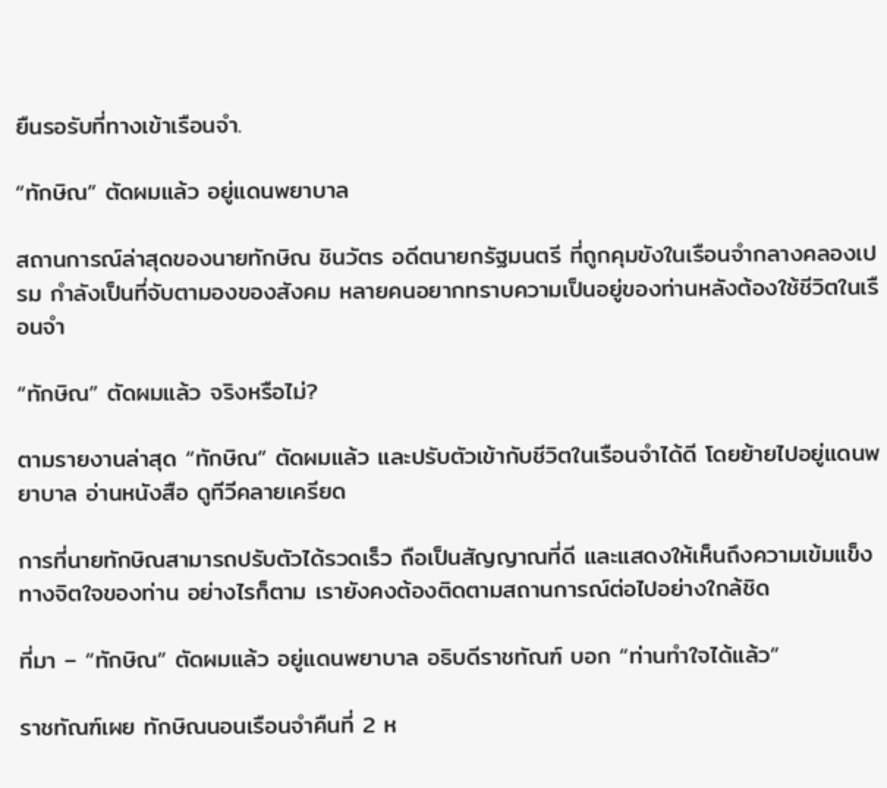ยืนรอรับที่ทางเข้าเรือนจำ.

“ทักษิณ” ตัดผมแล้ว อยู่แดนพยาบาล

สถานการณ์ล่าสุดของนายทักษิณ ชินวัตร อดีตนายกรัฐมนตรี ที่ถูกคุมขังในเรือนจำกลางคลองเปรม กำลังเป็นที่จับตามองของสังคม หลายคนอยากทราบความเป็นอยู่ของท่านหลังต้องใช้ชีวิตในเรือนจำ

“ทักษิณ” ตัดผมแล้ว จริงหรือไม่?

ตามรายงานล่าสุด “ทักษิณ” ตัดผมแล้ว และปรับตัวเข้ากับชีวิตในเรือนจำได้ดี โดยย้ายไปอยู่แดนพยาบาล อ่านหนังสือ ดูทีวีคลายเครียด

การที่นายทักษิณสามารถปรับตัวได้รวดเร็ว ถือเป็นสัญญาณที่ดี และแสดงให้เห็นถึงความเข้มแข็งทางจิตใจของท่าน อย่างไรก็ตาม เรายังคงต้องติดตามสถานการณ์ต่อไปอย่างใกล้ชิด

ที่มา – “ทักษิณ” ตัดผมแล้ว อยู่แดนพยาบาล อธิบดีราชทัณฑ์ บอก “ท่านทำใจได้แล้ว”

ราชทัณฑ์เผย ทักษิณนอนเรือนจำคืนที่ 2 ห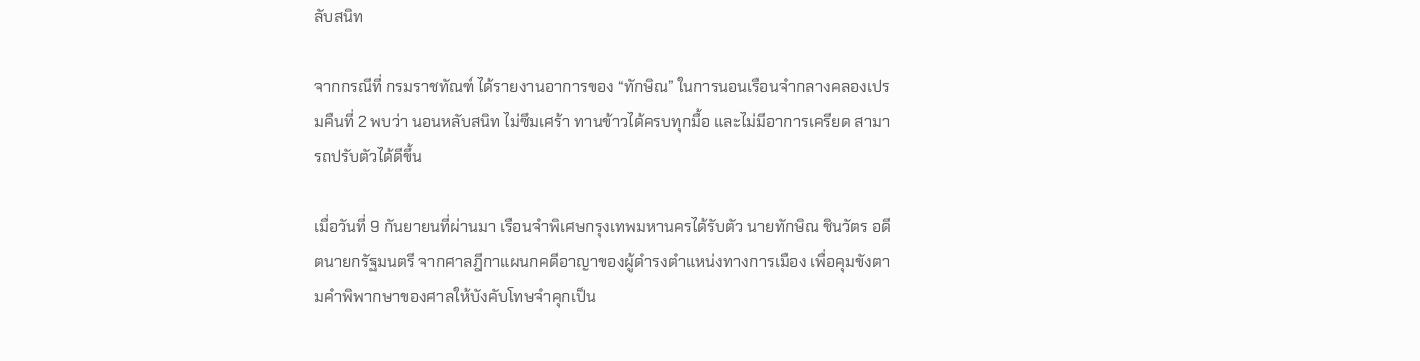ลับสนิท

จากกรณีที่ กรมราชทัณฑ์ ได้รายงานอาการของ “ทักษิณ” ในการนอนเรือนจำกลางคลองเปรมคืนที่ 2 พบว่า นอนหลับสนิท ไม่ซึมเศร้า ทานข้าวได้ครบทุกมื้อ และไม่มีอาการเครียด สามารถปรับตัวได้ดีขึ้น

เมื่อวันที่ 9 กันยายนที่ผ่านมา เรือนจำพิเศษกรุงเทพมหานครได้รับตัว นายทักษิณ ชินวัตร อดีตนายกรัฐมนตรี จากศาลฎีกาแผนกคดีอาญาของผู้ดำรงตำแหน่งทางการเมือง เพื่อคุมขังตามคำพิพากษาของศาลให้บังคับโทษจำคุกเป็น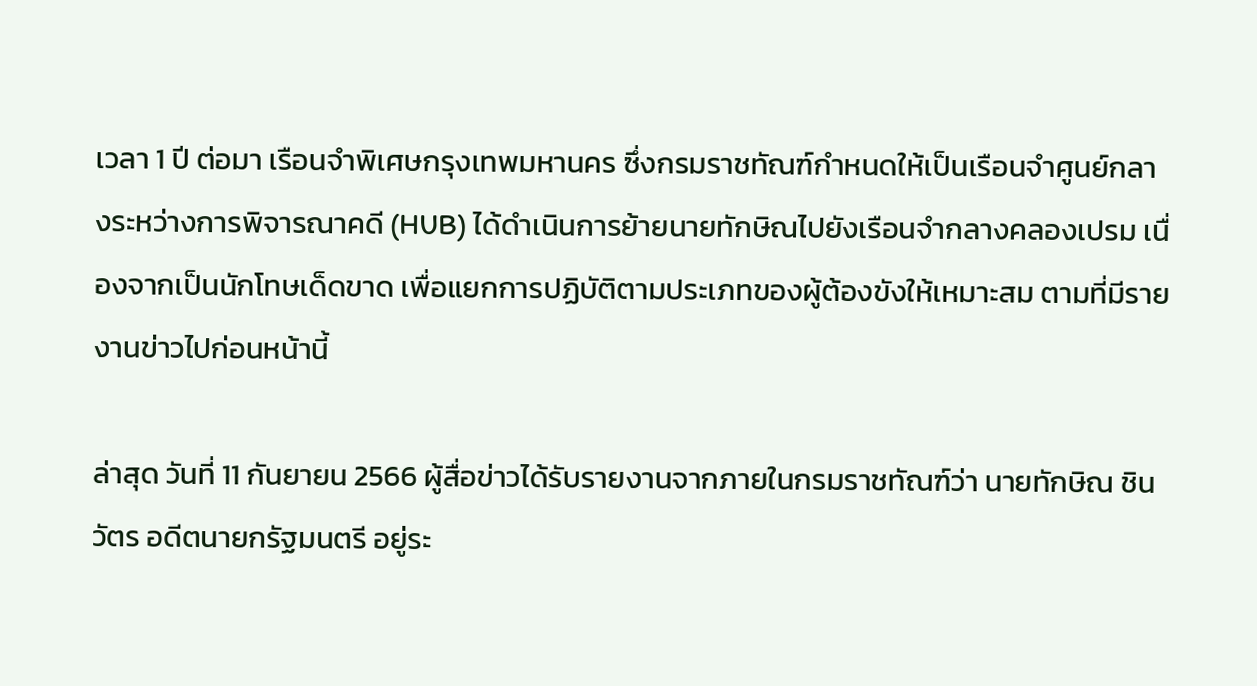เวลา 1 ปี ต่อมา เรือนจำพิเศษกรุงเทพมหานคร ซึ่งกรมราชทัณฑ์กำหนดให้เป็นเรือนจำศูนย์กลางระหว่างการพิจารณาคดี (HUB) ได้ดำเนินการย้ายนายทักษิณไปยังเรือนจำกลางคลองเปรม เนื่องจากเป็นนักโทษเด็ดขาด เพื่อแยกการปฏิบัติตามประเภทของผู้ต้องขังให้เหมาะสม ตามที่มีรายงานข่าวไปก่อนหน้านี้

ล่าสุด วันที่ 11 กันยายน 2566 ผู้สื่อข่าวได้รับรายงานจากภายในกรมราชทัณฑ์ว่า นายทักษิณ ชินวัตร อดีตนายกรัฐมนตรี อยู่ระ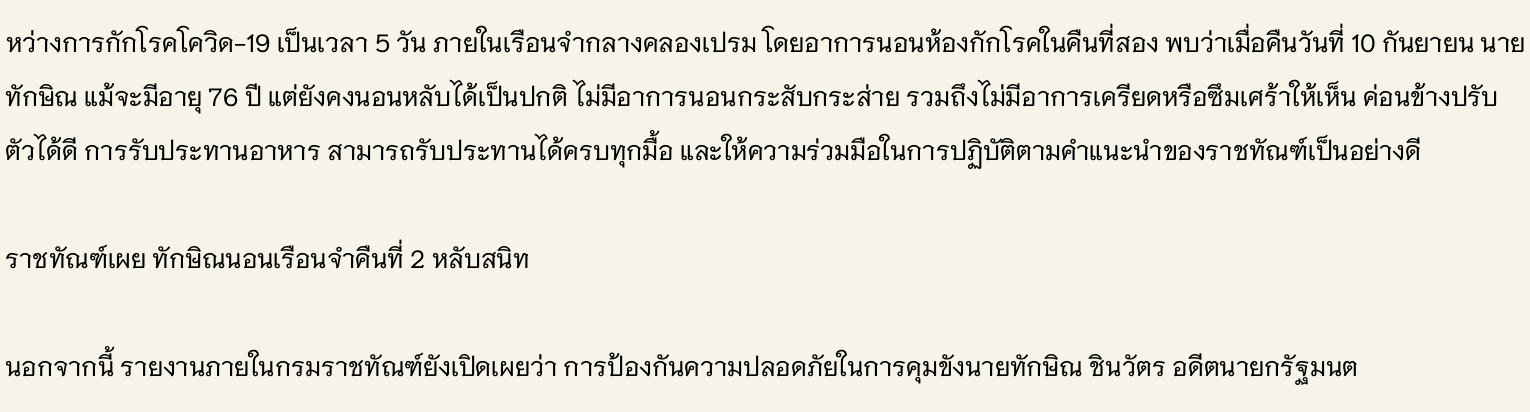หว่างการกักโรคโควิด-19 เป็นเวลา 5 วัน ภายในเรือนจำกลางคลองเปรม โดยอาการนอนห้องกักโรคในคืนที่สอง พบว่าเมื่อคืนวันที่ 10 กันยายน นายทักษิณ แม้จะมีอายุ 76 ปี แต่ยังคงนอนหลับได้เป็นปกติ ไม่มีอาการนอนกระสับกระส่าย รวมถึงไม่มีอาการเครียดหรือซึมเศร้าให้เห็น ค่อนข้างปรับตัวได้ดี การรับประทานอาหาร สามารถรับประทานได้ครบทุกมื้อ และให้ความร่วมมือในการปฏิบัติตามคำแนะนำของราชทัณฑ์เป็นอย่างดี

ราชทัณฑ์เผย ทักษิณนอนเรือนจำคืนที่ 2 หลับสนิท

นอกจากนี้ รายงานภายในกรมราชทัณฑ์ยังเปิดเผยว่า การป้องกันความปลอดภัยในการคุมขังนายทักษิณ ชินวัตร อดีตนายกรัฐมนต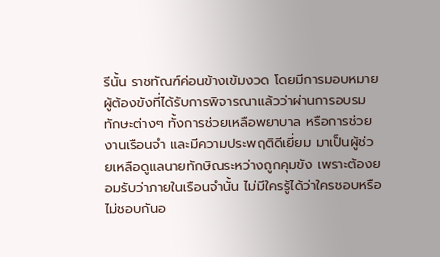รีนั้น ราชทัณฑ์ค่อนข้างเข้มงวด โดยมีการมอบหมายผู้ต้องขังที่ได้รับการพิจารณาแล้วว่าผ่านการอบรมทักษะต่างๆ ทั้งการช่วยเหลือพยาบาล หรือการช่วยงานเรือนจำ และมีความประพฤติดีเยี่ยม มาเป็นผู้ช่วยเหลือดูแลนายทักษิณระหว่างถูกคุมขัง เพราะต้องยอมรับว่าภายในเรือนจำนั้น ไม่มีใครรู้ได้ว่าใครชอบหรือไม่ชอบกันอ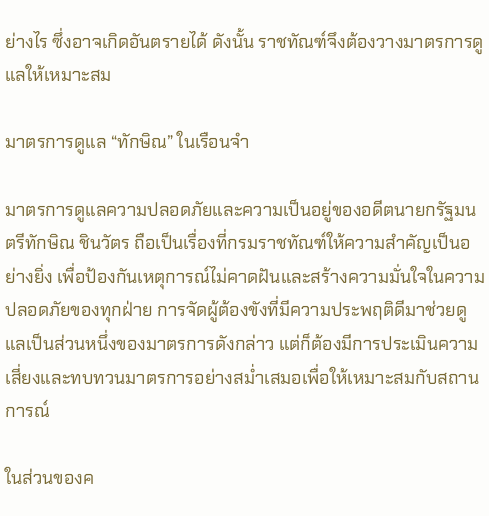ย่างไร ซึ่งอาจเกิดอันตรายได้ ดังนั้น ราชทัณฑ์จึงต้องวางมาตรการดูแลให้เหมาะสม

มาตรการดูแล “ทักษิณ” ในเรือนจำ

มาตรการดูแลความปลอดภัยและความเป็นอยู่ของอดีตนายกรัฐมนตรีทักษิณ ชินวัตร ถือเป็นเรื่องที่กรมราชทัณฑ์ให้ความสำคัญเป็นอย่างยิ่ง เพื่อป้องกันเหตุการณ์ไม่คาดฝันและสร้างความมั่นใจในความปลอดภัยของทุกฝ่าย การจัดผู้ต้องขังที่มีความประพฤติดีมาช่วยดูแลเป็นส่วนหนึ่งของมาตรการดังกล่าว แต่ก็ต้องมีการประเมินความเสี่ยงและทบทวนมาตรการอย่างสม่ำเสมอเพื่อให้เหมาะสมกับสถานการณ์

ในส่วนของค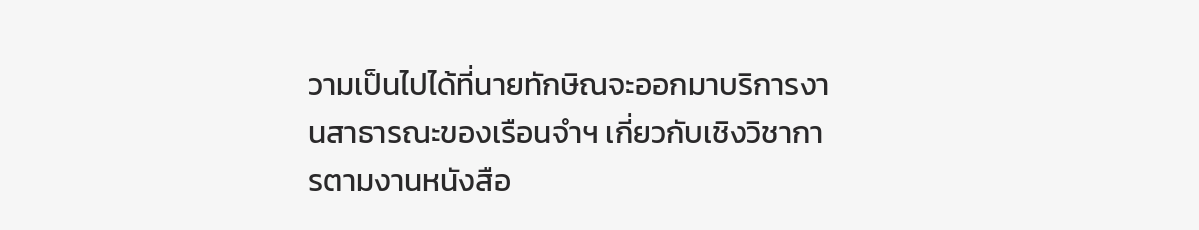วามเป็นไปได้ที่นายทักษิณจะออกมาบริการงานสาธารณะของเรือนจำฯ เกี่ยวกับเชิงวิชาการตามงานหนังสือ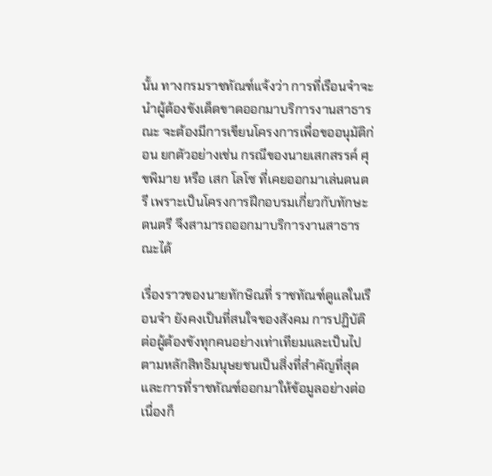นั้น ทางกรมราชทัณฑ์แจ้งว่า การที่เรือนจำจะนำผู้ต้องขังเด็ดขาดออกมาบริการงานสาธารณะ จะต้องมีการเขียนโครงการเพื่อขออนุมัติก่อน ยกตัวอย่างเช่น กรณีของนายเสกสรรค์ ศุขพิมาย หรือ เสก โลโซ ที่เคยออกมาเล่นดนตรี เพราะเป็นโครงการฝึกอบรมเกี่ยวกับทักษะดนตรี จึงสามารถออกมาบริการงานสาธารณะได้

เรื่องราวของนายทักษิณที่ ราชทัณฑ์ดูแลในเรือนจำ ยังคงเป็นที่สนใจของสังคม การปฏิบัติต่อผู้ต้องขังทุกคนอย่างเท่าเทียมและเป็นไปตามหลักสิทธิมนุษยชนเป็นสิ่งที่สำคัญที่สุด และการที่ราชทัณฑ์ออกมาให้ข้อมูลอย่างต่อเนื่องก็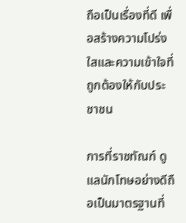ถือเป็นเรื่องที่ดี เพื่อสร้างความโปร่งใสและความเข้าใจที่ถูกต้องให้กับประชาชน

การที่ราชทัณฑ์ ดูแลนักโทษอย่างดีถือเป็นมาตรฐานที่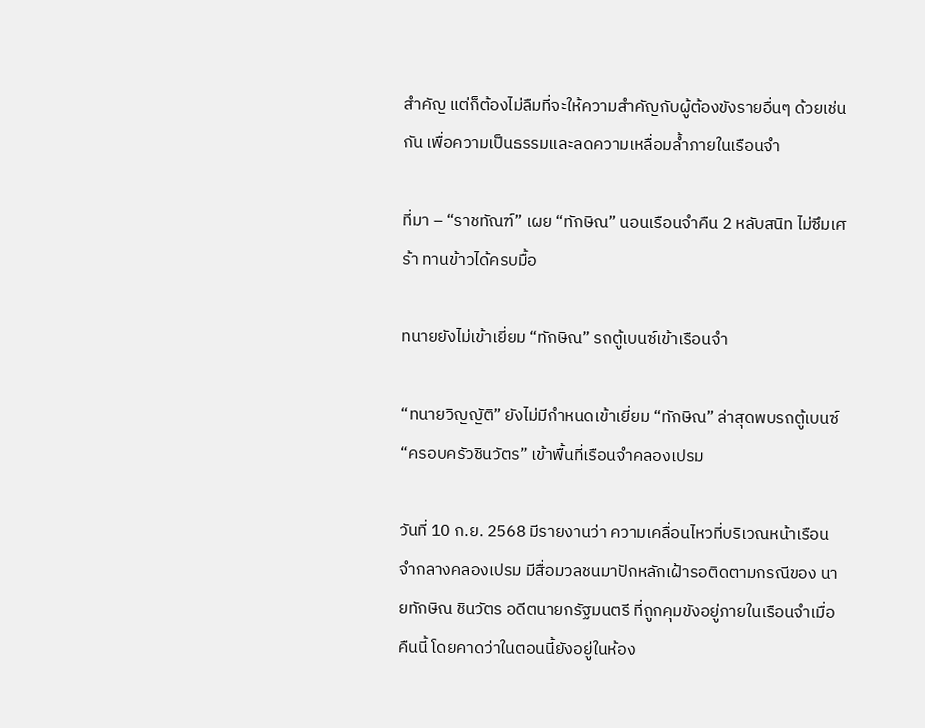สำคัญ แต่ก็ต้องไม่ลืมที่จะให้ความสำคัญกับผู้ต้องขังรายอื่นๆ ด้วยเช่นกัน เพื่อความเป็นธรรมและลดความเหลื่อมล้ำภายในเรือนจำ

ที่มา – “ราชทัณฑ์” เผย “ทักษิณ” นอนเรือนจำคืน 2 หลับสนิท ไม่ซึมเศร้า ทานข้าวได้ครบมื้อ

ทนายยังไม่เข้าเยี่ยม “ทักษิณ” รถตู้เบนซ์เข้าเรือนจำ

“ทนายวิญญัติ” ยังไม่มีกำหนดเข้าเยี่ยม “ทักษิณ” ล่าสุดพบรถตู้เบนซ์ “ครอบครัวชินวัตร” เข้าพื้นที่เรือนจำคลองเปรม

วันที่ 10 ก.ย. 2568 มีรายงานว่า ความเคลื่อนไหวที่บริเวณหน้าเรือนจำกลางคลองเปรม มีสื่อมวลชนมาปักหลักเฝ้ารอติดตามกรณีของ นายทักษิณ ชินวัตร อดีตนายกรัฐมนตรี ที่ถูกคุมขังอยู่ภายในเรือนจำเมื่อคืนนี้ โดยคาดว่าในตอนนี้ยังอยู่ในห้อง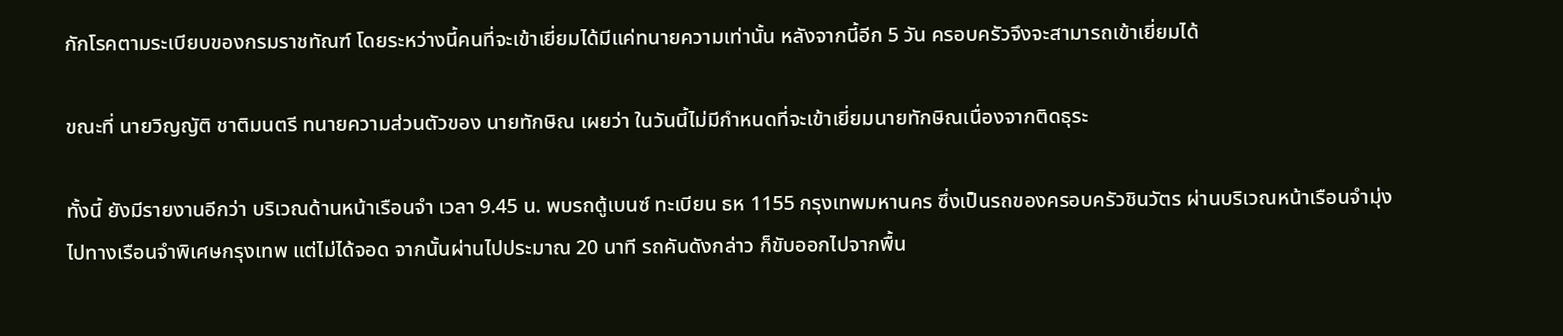กักโรคตามระเบียบของกรมราชทัณฑ์ โดยระหว่างนี้คนที่จะเข้าเยี่ยมได้มีแค่ทนายความเท่านั้น หลังจากนี้อีก 5 วัน ครอบครัวจึงจะสามารถเข้าเยี่ยมได้

ขณะที่ นายวิญญัติ ชาติมนตรี ทนายความส่วนตัวของ นายทักษิณ เผยว่า ในวันนี้ไม่มีกำหนดที่จะเข้าเยี่ยมนายทักษิณเนื่องจากติดธุระ

ทั้งนี้ ยังมีรายงานอีกว่า บริเวณด้านหน้าเรือนจำ เวลา 9.45 น. พบรถตู้เบนซ์ ทะเบียน ธห 1155 กรุงเทพมหานคร ซึ่งเป็นรถของครอบครัวชินวัตร ผ่านบริเวณหน้าเรือนจำมุ่งไปทางเรือนจำพิเศษกรุงเทพ แต่ไม่ได้จอด จากนั้นผ่านไปประมาณ 20 นาที รถคันดังกล่าว ก็ขับออกไปจากพื้น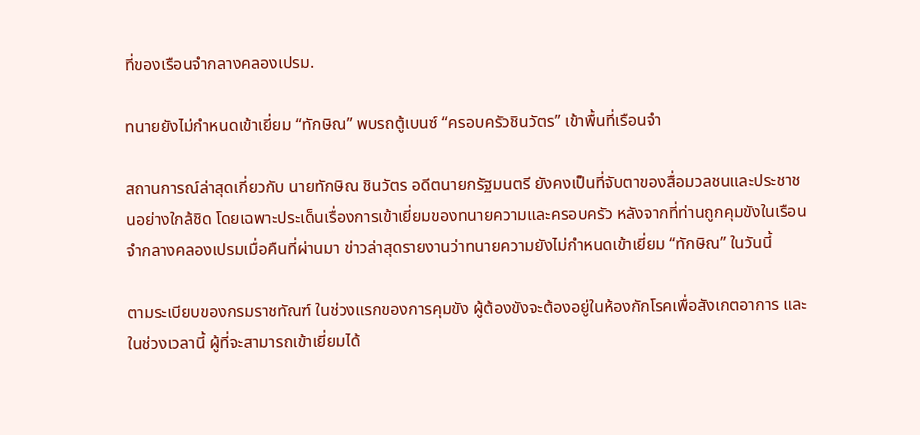ที่ของเรือนจำกลางคลองเปรม.

ทนายยังไม่กำหนดเข้าเยี่ยม “ทักษิณ” พบรถตู้เบนซ์ “ครอบครัวชินวัตร” เข้าพื้นที่เรือนจำ

สถานการณ์ล่าสุดเกี่ยวกับ นายทักษิณ ชินวัตร อดีตนายกรัฐมนตรี ยังคงเป็นที่จับตาของสื่อมวลชนและประชาชนอย่างใกล้ชิด โดยเฉพาะประเด็นเรื่องการเข้าเยี่ยมของทนายความและครอบครัว หลังจากที่ท่านถูกคุมขังในเรือนจำกลางคลองเปรมเมื่อคืนที่ผ่านมา ข่าวล่าสุดรายงานว่าทนายความยังไม่กำหนดเข้าเยี่ยม “ทักษิณ” ในวันนี้

ตามระเบียบของกรมราชทัณฑ์ ในช่วงแรกของการคุมขัง ผู้ต้องขังจะต้องอยู่ในห้องกักโรคเพื่อสังเกตอาการ และในช่วงเวลานี้ ผู้ที่จะสามารถเข้าเยี่ยมได้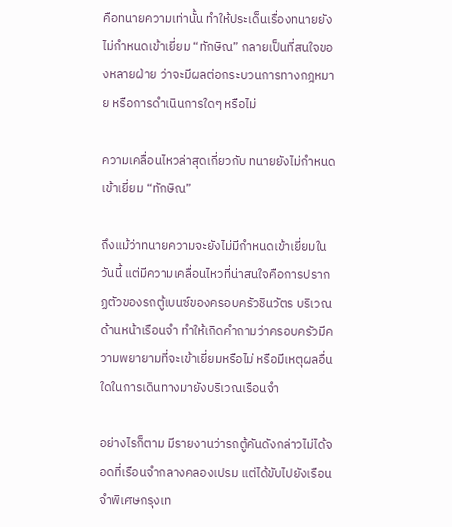คือทนายความเท่านั้น ทำให้ประเด็นเรื่องทนายยังไม่กำหนดเข้าเยี่ยม “ทักษิณ” กลายเป็นที่สนใจของหลายฝ่าย ว่าจะมีผลต่อกระบวนการทางกฎหมาย หรือการดำเนินการใดๆ หรือไม่

ความเคลื่อนไหวล่าสุดเกี่ยวกับ ทนายยังไม่กำหนดเข้าเยี่ยม “ทักษิณ”

ถึงแม้ว่าทนายความจะยังไม่มีกำหนดเข้าเยี่ยมในวันนี้ แต่มีความเคลื่อนไหวที่น่าสนใจคือการปรากฏตัวของรถตู้เบนซ์ของครอบครัวชินวัตร บริเวณด้านหน้าเรือนจำ ทำให้เกิดคำถามว่าครอบครัวมีความพยายามที่จะเข้าเยี่ยมหรือไม่ หรือมีเหตุผลอื่นใดในการเดินทางมายังบริเวณเรือนจำ

อย่างไรก็ตาม มีรายงานว่ารถตู้คันดังกล่าวไม่ได้จอดที่เรือนจำกลางคลองเปรม แต่ได้ขับไปยังเรือนจำพิเศษกรุงเท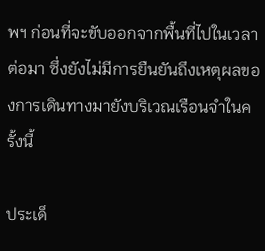พฯ ก่อนที่จะขับออกจากพื้นที่ไปในเวลาต่อมา ซึ่งยังไม่มีการยืนยันถึงเหตุผลของการเดินทางมายังบริเวณเรือนจำในครั้งนี้

ประเด็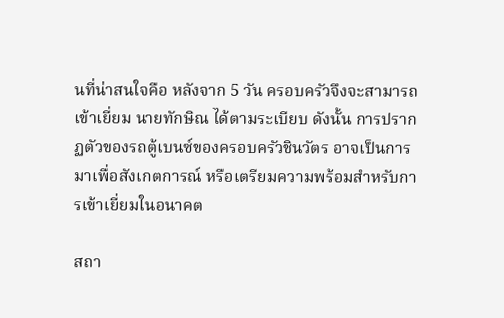นที่น่าสนใจคือ หลังจาก 5 วัน ครอบครัวจึงจะสามารถเข้าเยี่ยม นายทักษิณ ได้ตามระเบียบ ดังนั้น การปรากฏตัวของรถตู้เบนซ์ของครอบครัวชินวัตร อาจเป็นการมาเพื่อสังเกตการณ์ หรือเตรียมความพร้อมสำหรับการเข้าเยี่ยมในอนาคต

สถา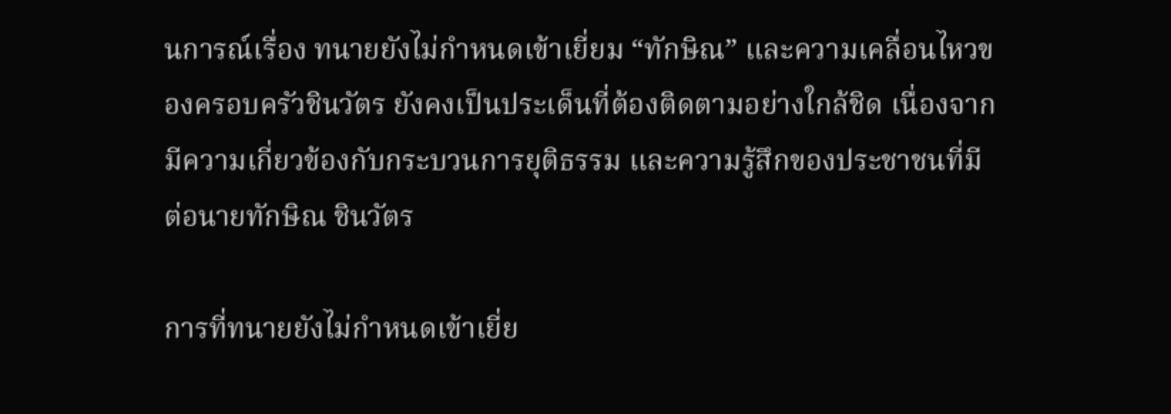นการณ์เรื่อง ทนายยังไม่กำหนดเข้าเยี่ยม “ทักษิณ” และความเคลื่อนไหวของครอบครัวชินวัตร ยังคงเป็นประเด็นที่ต้องติดตามอย่างใกล้ชิด เนื่องจากมีความเกี่ยวข้องกับกระบวนการยุติธรรม และความรู้สึกของประชาชนที่มีต่อนายทักษิณ ชินวัตร

การที่ทนายยังไม่กำหนดเข้าเยี่ย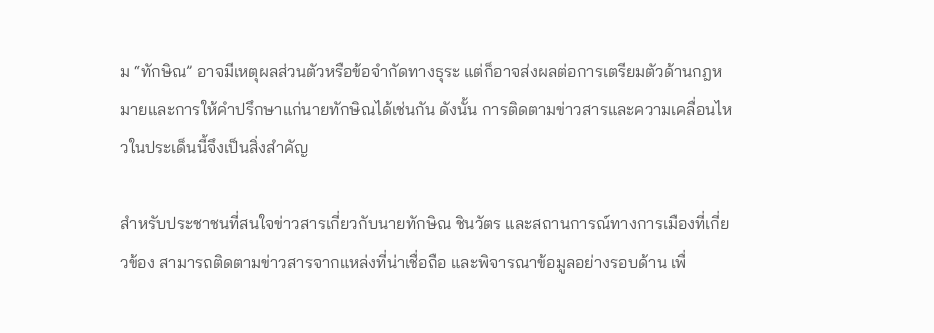ม “ทักษิณ” อาจมีเหตุผลส่วนตัวหรือข้อจำกัดทางธุระ แต่ก็อาจส่งผลต่อการเตรียมตัวด้านกฎหมายและการให้คำปรึกษาแก่นายทักษิณได้เช่นกัน ดังนั้น การติดตามข่าวสารและความเคลื่อนไหวในประเด็นนี้จึงเป็นสิ่งสำคัญ

สำหรับประชาชนที่สนใจข่าวสารเกี่ยวกับนายทักษิณ ชินวัตร และสถานการณ์ทางการเมืองที่เกี่ยวข้อง สามารถติดตามข่าวสารจากแหล่งที่น่าเชื่อถือ และพิจารณาข้อมูลอย่างรอบด้าน เพื่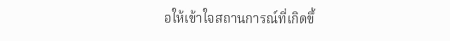อให้เข้าใจสถานการณ์ที่เกิดขึ้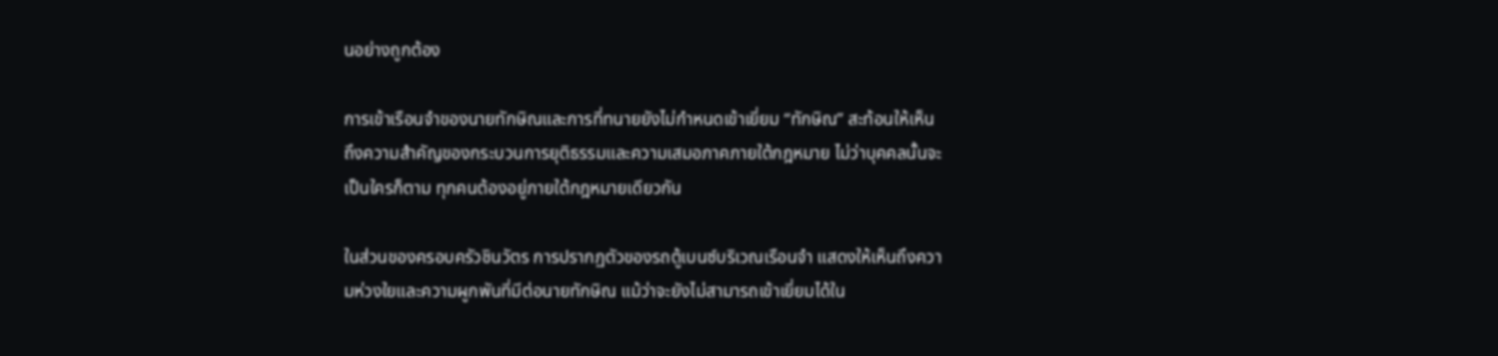นอย่างถูกต้อง

การเข้าเรือนจำของนายทักษิณและการที่ทนายยังไม่กำหนดเข้าเยี่ยม “ทักษิณ” สะท้อนให้เห็นถึงความสำคัญของกระบวนการยุติธรรมและความเสมอภาคภายใต้กฎหมาย ไม่ว่าบุคคลนั้นจะเป็นใครก็ตาม ทุกคนต้องอยู่ภายใต้กฎหมายเดียวกัน

ในส่วนของครอบครัวชินวัตร การปรากฏตัวของรถตู้เบนซ์บริเวณเรือนจำ แสดงให้เห็นถึงความห่วงใยและความผูกพันที่มีต่อนายทักษิณ แม้ว่าจะยังไม่สามารถเข้าเยี่ยมได้ใน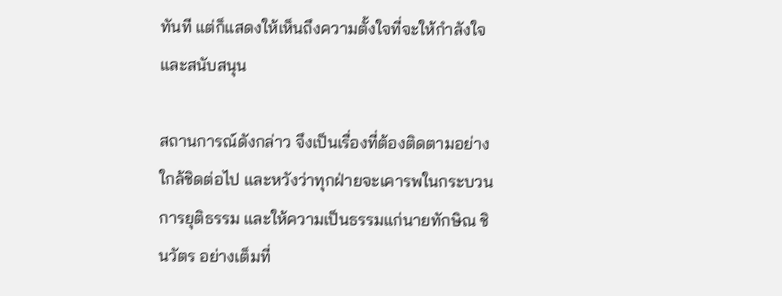ทันที แต่ก็แสดงให้เห็นถึงความตั้งใจที่จะให้กำลังใจและสนับสนุน

สถานการณ์ดังกล่าว จึงเป็นเรื่องที่ต้องติดตามอย่างใกล้ชิดต่อไป และหวังว่าทุกฝ่ายจะเคารพในกระบวนการยุติธรรม และให้ความเป็นธรรมแก่นายทักษิณ ชินวัตร อย่างเต็มที่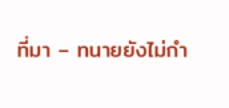ที่มา – ทนายยังไม่กำ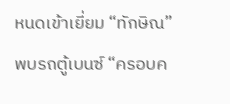หนดเข้าเยี่ยม “ทักษิณ” พบรถตู้เบนซ์ “ครอบค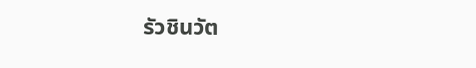รัวชินวัต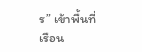ร” เข้าพื้นที่เรือน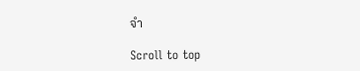จำ

Scroll to top